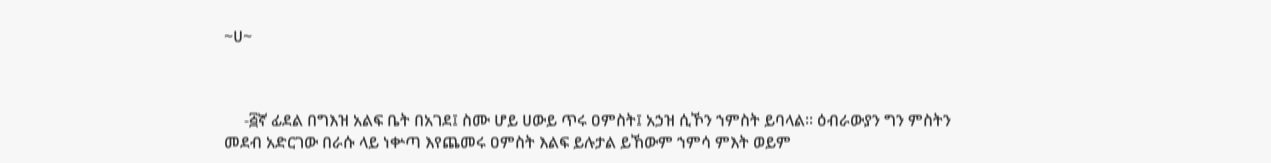~ሀ~



     -፭ኛ ፊደል በግእዝ አልፍ ቤት በአገደ፤ ስሙ ሆይ ሀውይ ጥሩ ዐምስት፤ አኃዝ ሲኾን ኀምስት ይባላል። ዕብራውያን ግን ምስትን መደብ አድርገው በራሱ ላይ ነቍጣ እየጨመሩ ዐምስት እልፍ ይሉታል ይኸውም ኀምሳ ምእት ወይም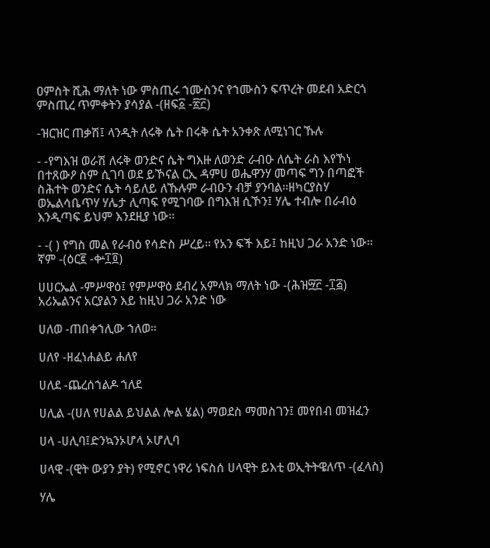ዐምስት ሺሕ ማለት ነው ምስጢሩ ኀሙስንና የኀሙስን ፍጥረት መደብ አድርጎ ምስጢረ ጥምቀትን ያሳያል -(ዘፍ፩ -፳፫)

-ዝርዝር ጠቃሽ፤ ላንዲት ለሩቅ ሴት በሩቅ ሴት አንቀጽ ለሚነገር ኹሉ

- -የግእዝ ወራሽ ለሩቅ ወንድና ሴት ግእዙ ለወንድ ራብዑ ለሴት ራስ እየኾነ በተጸውዖ ስም ሲገባ ወደ ይኾናል ርኢ ዳምሀ ወሔዋንሃ መጣፍ ግን በጣፎች ስሕተት ወንድና ሴት ሳይለይ ለኹሉም ራብዑን ብቻ ያንባል።ዘካርያስሃ ወኤልሳቤጥሃ ሃሌታ ሊጣፍ የሚገባው በግእዝ ሲኾን፤ ሃሌ ተብሎ በራብዕ እንዲጣፍ ይህም እንደዚያ ነው።

- -( ) የግስ መል የራብዕ የሳድስ ሥረይ። የአን ፍች እይ፤ ከዚህ ጋራ አንድ ነው። ኛም -(ዕር፪ -ቍ፲፬)

ሀሀርኤል -ምሥዋዕ፤ የምሥዋዕ ደብረ አምላክ ማለት ነው -(ሕዝ፵፫ -፲፭) አሪኤልንና አርያልን እይ ከዚህ ጋራ አንድ ነው

ሀለወ -ጠበቀኀሊው ኀለወ።

ሀለየ -ዘፈነሐልይ ሐለየ

ሀለደ -ጨረሰኀልዶ ኀለደ

ሀሊል -(ሀለ የሀልል ይህልል ሎል ሄል) ማወደስ ማመስገን፤ መየበብ መዝፈን

ሀላ -ሀሊባ፤ድንኳንኦሆላ ኦሆሊባ

ሀላዊ -(ዊት ውያን ያት) የሚኖር ነዋሪ ነፍስሰ ሀላዊት ይእቲ ወኢትትዌለጥ -(ፈላስ)

ሃሌ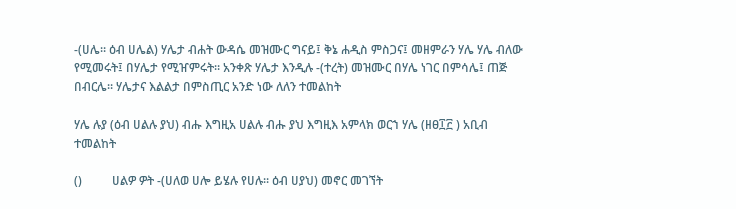-(ሀሌ። ዕብ ሀሌል) ሃሌታ ብሐት ውዳሴ መዝሙር ግናይ፤ ቅኔ ሐዲስ ምስጋና፤ መዘምራን ሃሌ ሃሌ ብለው የሚመሩት፤ በሃሌታ የሚዠምሩት። አንቀጽ ሃሌታ እንዲሉ -(ተረት) መዝሙር በሃሌ ነገር በምሳሌ፤ ጠጅ በብርሌ። ሃሌታና እልልታ በምስጢር አንድ ነው ለለን ተመልከት

ሃሌ ሉያ (ዕብ ሀልሉ ያህ) ብሑ እግዚአ ሀልሉ ብሑ ያህ እግዚእ አምላክ ወርኀ ሃሌ (ዘፀ፲፫ ) አቢብ ተመልከት

()          ሀልዎ ዎት -(ሀለወ ሀሎ ይሄሉ የሀሉ። ዕብ ሀያህ) መኖር መገኘት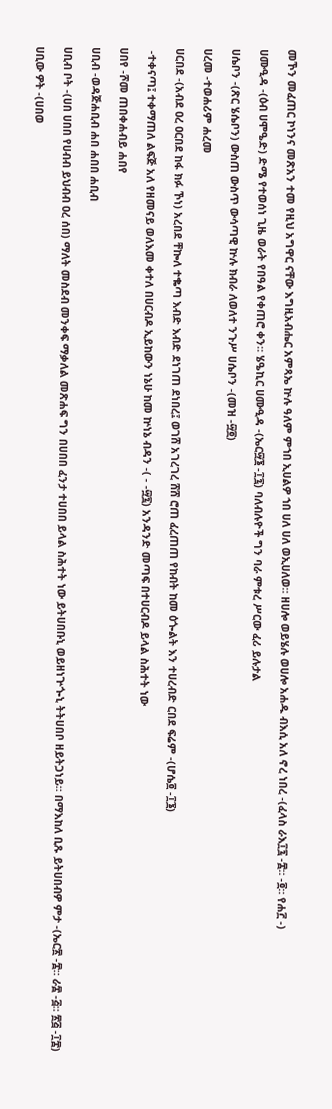መኾን መፈጠር ኮነንና መጽአን ተመ የዚህ አግዋር ናቸው እግዚአብሔር አምጻኤ ኵሉ ዓለም ምኀበ ኢሀልዎ ኀበ ሀለ ሀለ ወኢሀለወ። ዘሀሎ ወይሄሉ ወሀሎ አሐዱ ብእሲ አለ ኖረ ነበረ -(ፈላስ ራእ፲፯ -፰። -፬። የሐ፫ -)

ሀሙዒዳ -(ዕብ ሀሞዔድ) ድሜ የተወሰነ ጊዜ ወራት የበዓል የቀጠሮ ቀን። ሄዔኪር ሀሙዒዳ -(ኤር፵፮ -፲፯) ባለብሉዮች ግን ባራ ምቱረ ሥርው ፈሪ ይሉታል

ሀሴቦን -(ጽር ሄሴቦን) ውስጠ ውስጥ ውሳጣዊ ኵሉ ክብራ ለወለተ ንጉሥ ሀሴቦን -(መዝ -፵፬)

ሀረመ -ተወሐሪም ሐረመ

ሀርበደ -(አብደ ዐረ ዐርበደ ከፋ ክፉ ኾነ) አረበደ ቸኰለ ተቈጣ እብድ እብድ ደነገጠ ደነበረ፤ ወገሸ አገረገረ ሸሸ ሮጠ ፈረጠጠ የከብት ከመ ዕጐልት እን ተሀረብድ ርበደ ፍሬም -(ሆሴ፬ -፲፮)

 -ተቀናጣ፤ ተቀማጠለ ልፍጅ አለ የዘመናይ ወለእመ ቀተለ በሀርብዶ ኢይከውን ነኔሁ ከመ ኵነኔ ብዳን -( - -፵፯) አንዳንድ መጣፍ በተሀርብዶ ይላል ስሕተት ነው

ሀበየ -ሾመ ጠበቀሐብይ ሐበየ

ሀቢብ -ወዳጅሐቢብ ሐበ ሐበበ ሐቢብ

ሀቢብ ቦት -(ሀበ ሀበበ የሀብብ ይህብብ ዐረ ሰበ) ማለት መስደብ መንቀፍ ማቃለል መጽሐፍ ግን በሀበበ ፈንታ ተሀበበ ይላል ስሕተት ነው ይትሀበቡኒ ወይዘነጕጐኒ ትትሀበቦ ዘይትጋነይ። በማእከለ ቢጹ ይትሀበብዎ ምታ -(ኤር፳ -፰። ራ፰ -፭። ፳፭ -፲፰)

ሀቢው ዎት -(ሀበወ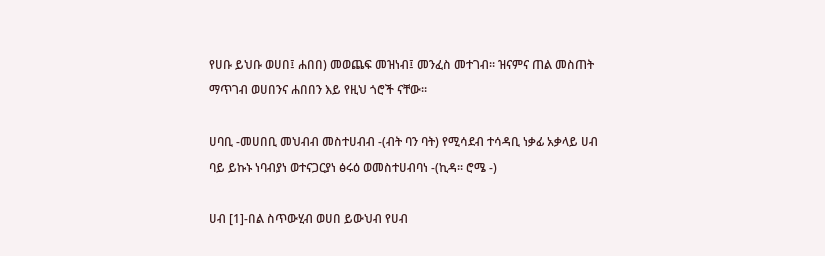የሀቡ ይህቡ ወሀበ፤ ሐበበ) መወጨፍ መዝነብ፤ መንፈስ መተገብ። ዝናምና ጠል መስጠት ማጥገብ ወሀበንና ሐበበን እይ የዚህ ጎሮች ናቸው።

ሀባቢ -መሀበቢ መህብብ መስተሀብብ -(ብት ባን ባት) የሚሳደብ ተሳዳቢ ነቃፊ አቃላይ ሀብ ባይ ይኩኑ ነባብያነ ወተናጋርያነ ፅሩዕ ወመስተሀብባነ -(ኪዳ። ሮሜ -)

ሀብ [1]-በል ስጥውሂብ ወሀበ ይውህብ የሀብ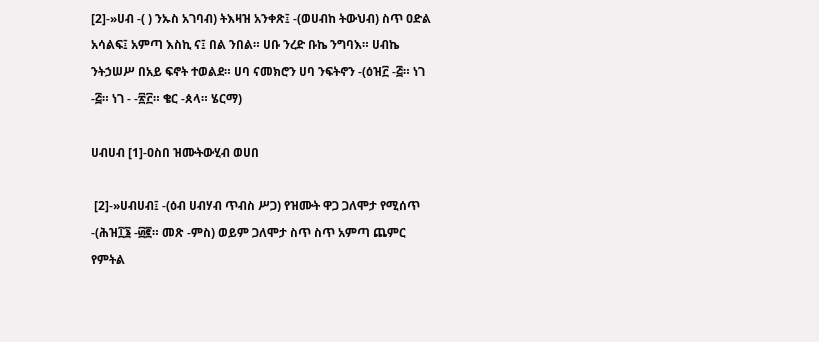[2]-»ሀብ -( ) ንኡስ አገባብ) ትእዛዝ አንቀጽ፤ -(ወሀብከ ትውህብ) ስጥ ዐድል አሳልፍ፤ አምጣ እስኪ ና፤ በል ንበል። ሀቡ ንረድ ቡኬ ንግባእ። ሀብኬ ንትኃሠሥ በአይ ፍኖት ተወልደ። ሀባ ናመክሮን ሀባ ንፍትኖን -(ዕዝ፫ -፭። ነገ -፭። ነገ - -፳፫። ቄር -ጰላ። ሄርማ)

ሀብሀብ [1]-ዐስበ ዝሙትውሂብ ወሀበ

 [2]-»ሀብሀብ፤ -(ዕብ ሀብሃብ ጥብስ ሥጋ) የዝሙት ዋጋ ጋለሞታ የሚሰጥ -(ሕዝ፲፮ -፴፪። መጽ -ምስ) ወይም ጋለሞታ ስጥ ስጥ አምጣ ጨምር የምትል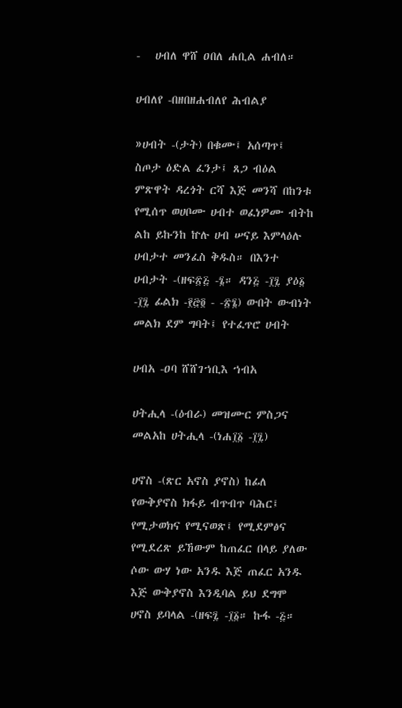-   ሀብለ ዋሸ ዐበለ ሐቢል ሐብለ።

ሀብለየ -በዘበዘሐብለየ ሕብልያ

»ሀብት -(ታት) በቁሙ፤ አሰጣጥ፤ ስጦታ ዕድል ፈንታ፤ ጸጋ ብዕል ምጽዋት ዳረጎት ርሻ እጅ መንሻ በከንቱ የሚሰጥ ወሀቦሙ ሀብተ ወፈነዎሙ ብትከ ልከ ይኩንከ ኵሉ ሀብ ሠናይ እምላዕሉ ሀብታተ መንፈስ ቅዱስ። በእንተ ሀብታት -(ዘፍ፳፭ -፮። ዳን፭ -፲፯ ያዕ፩ -፲፯ ፊልክ -፻፸፬ - -፳፮) ውበት ውብነት መልክ ደም ግባት፤ የተፈጥሮ ሀብት

ሀብአ -ዐባ ሸሸገኀቢእ ኀብአ

ሀትሒላ -(ዕብራ) መዝሙር ምስጋና መልአከ ሀትሒላ -(ነሐ፲፩ -፲፯)

ሀኖስ -(ጽር አኖስ ያኖስ) ከፊለ የውቅያኖስ ክፋይ ብጥብጥ ባሕር፤ የሚታወክና የሚናወጽ፤ የሚደምፅና የሚደረጽ ይኸውም ከጠፈር በላይ ያለው ሶው ውሃ ነው አንዱ እጅ ጠፈር አንዱ እጅ ውቅያኖስ እንዲባል ይህ ደግሞ ሀኖስ ይባላል -(ዘፍ፯ -፲፩። ኩፋ -፭።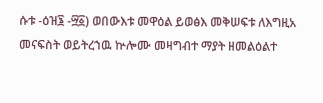ሱቱ -ዕዝ፮ -፵፩) ወበውእቱ መዋዕል ይወፅእ መቅሠፍቱ ለእግዚአ መናፍስት ወይትረኀዉ ኵሎሙ መዛግብተ ማያት ዘመልዕልተ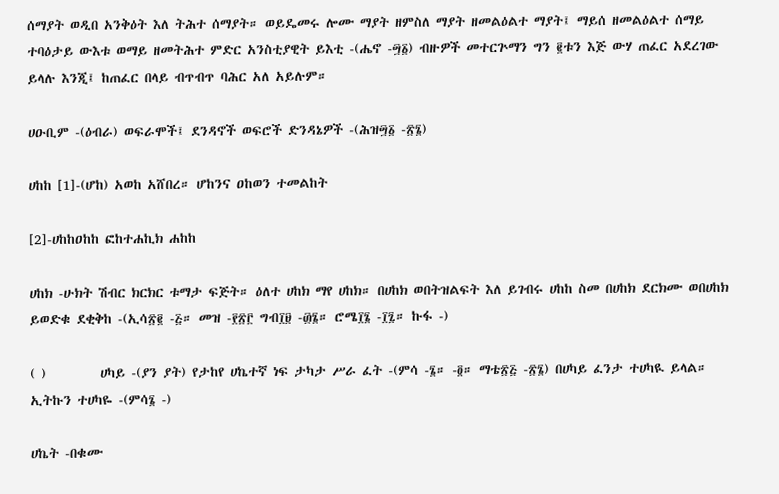ሰማያት ወዲበ አንቅዕት እለ ትሕተ ሰማያት። ወይዴመሩ ሎሙ ማያት ዘምስለ ማያት ዘመልዕልተ ማያት፤ ማይሰ ዘመልዕልተ ሰማይ ተባዕታይ ውእቱ ወማይ ዘመትሕተ ምድር አንስቲያዊት ይእቲ -(ሔኖ -፵፩) ብዙዎች መተርጕማን ግን ፪ቱን እጅ ውሃ ጠፈር አደረገው ይላሉ እንጂ፤ ከጠፈር በላይ ብጥብጥ ባሕር አለ አይሉም።

ሀዑቢም -(ዕብራ) ወፍራሞች፤ ደንዳኖች ወፍሮች ድንዳኔዎች -(ሕዝ፵፩ -፳፮)

ሀከከ [1]-(ሆከ) አወከ አሸበረ። ሆከንና ዐከወን ተመልከት

[2]-ሀከከዐከከ ፎከተሐኪክ ሐከከ

ሀከክ -ሁክት ሽብር ክርክር ቱማታ ፍጅት። ዕለተ ሀከክ ማየ ሀከክ። በሀከክ ወበትዝልፍት እለ ይገብሩ ሀከከ ስመ በሀከክ ደርክሙ ወበሀከክ ይወድቁ ደቂቅከ -(ኢሳ፳፪ -፭። መዝ -፻፳፫ ግብ፲፱ -፴፮። ሮሜ፲፮ -፲፯። ኩፋ -)

( )         ሀካይ -(ያን ያት) የታከየ ሀኬተኛ ነፍ ታካታ ሥራ ፈት -(ምሳ -፮። -፬። ማቴ፳፭ -፳፮) በሀካይ ፈንታ ተሀካዪ ይላል። ኢትኩን ተሀካዬ -(ምሳ፮ -)

ሀኬት -በቁሙ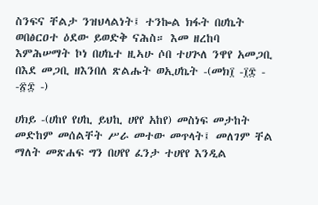ስንፍና ቸልታ ንዝህላልነት፤ ተንኰል ክፋት በሀኬት ወበፅርዐተ ዕደው ይወድቅ ናሕስ። እመ ዘረከባ እምሕሠማት ኮነ በሀኬተ ዚኣሁ ሶበ ተሀጕለ ንዋየ አመጋቢ በእደ መጋቢ ዘእንበለ ጽልሑት ወኢሀኬት -(መክ፲ -፲፰ - -፳፰ -)

ሀክይ -(ሀከየ የሀኪ ይህኪ ሀየየ አከየ) መስነፍ መታከት መድከም መሰልቸት ሥራ መተው መጥላት፤ መለገም ቸል ማለት መጽሐፍ ግን በሀየየ ፈንታ ተሀየየ እንዲል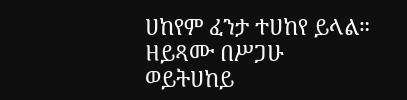ሀከየም ፈንታ ተሀከየ ይላል። ዘይጻሙ በሥጋሁ ወይትሀከይ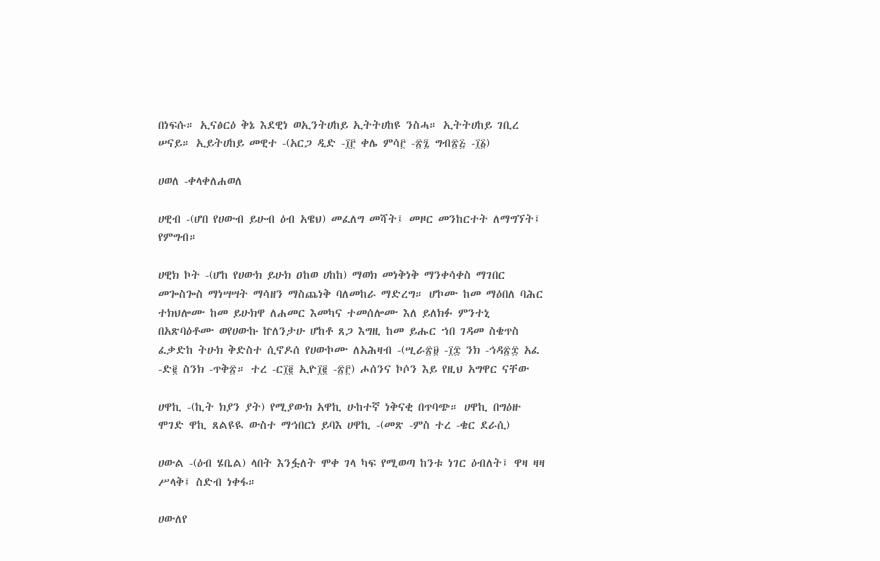በነፍሱ። ኢናፅርዕ ቅኔ እደዊነ ወኢንትሀከይ ኢትትሀከዩ ንስሓ። ኢትትሀከይ ገቢረ ሠናይ። ኢይትሀከይ መዊተ -(አርጋ ዲድ -፲፫ ቀሌ ምሳ፫ -፳፯ ግብ፳፭ -፲፩)

ሀወለ -ቀላቀለሐወለ

ሀዊብ -(ሆበ የሀውብ ይሁብ ዕብ አዌህ) መፈለግ መሻት፤ መዞር መንከርተት ለማግኘት፤ የምግብ።

ሀዊክ ኮት -(ሆከ የሀውክ ይሁክ ዐከወ ሀከከ) ማወክ መነቅነቅ ማንቀሳቀስ ማገበር መጐስጐስ ማነሣሣት ማሳዘን ማስጨነቅ ባለመከራ ማድረግ። ሆኮሙ ከመ ማዕበለ ባሕር ተክህሎሙ ከመ ይሁክዋ ለሐመር እመካና ተመሰሎሙ እለ ይለክፉ ምንተኒ በአጽባዕቶሙ ወየሀውኩ ኵለንታሁ ሆከቶ ጸጋ እግዚ ከመ ይሑር ኀበ ገዳመ ስቄጥስ ፈቃድከ ትሁክ ቅድስተ ሲኖዶሰ የሀውኮሙ ለአሕዛብ -(ሢራ፳፱ -፲፰ ንክ -ኅዳ፳፰ አፈ -ድ፪ ስንክ -ጥቅ፳። ተረ -ር፲፪ ኢዮ፲፪ -፳፫) ሖሰንና ኮሶን እይ የዚህ አግዋር ናቸው

ሀዋኪ -(ኪት ክያን ያት) የሚያውክ አዋኪ ሁከተኛ ነቅናቂ በጥባጭ። ሀዋኪ በግዕዙ ሞገድ ዋኪ ጸልዩዪ ውስተ ማኅበርነ ይባእ ሀዋኪ -(መጽ -ምስ ተረ -ቄር ደራሲ)

ሀውል -(ዕብ ሄቤል) ላበት እንፏለት ሞቀ ገላ ካፍ የሚወጣ ከንቱ ነገር ዕብለት፤ ዋዛ ዛዛ ሥላቅ፤ ስድብ ነቀፋ።

ሀውለየ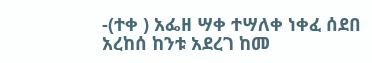-(ተቀ ) አፌዘ ሣቀ ተሣለቀ ነቀፈ ሰደበ አረከሰ ከንቱ አደረገ ከመ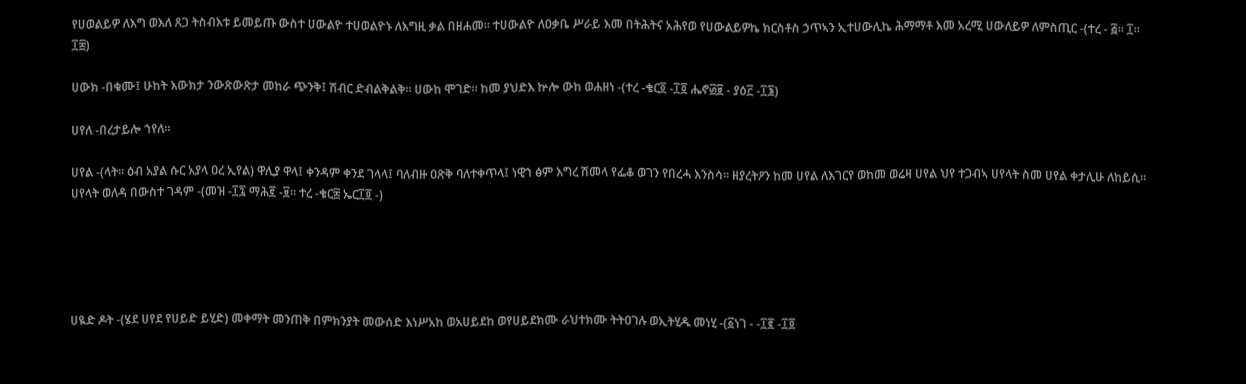የሀወልይዎ ለእግ ወእለ ጸጋ ትስብእቱ ይመይጡ ውስተ ሀውልዮ ተሀወልዮኑ ለእግዚ ቃል በዘሐመ። ተሀውልዮ ለዐቃቤ ሥራይ እመ በትሕትና አሕየወ የሀውልይዎኬ ክርስቶስ ኃጥኣን ኢተሀውሊኬ ሕማማቶ እመ አረሚ ሀውለይዎ ለምስጢር -(ተረ - ፭። ፲። ፲፰)

ሀውክ -በቁሙ፤ ሁከት እውክታ ንውጽውጽታ መከራ ጭንቅ፤ ሽብር ድብልቅልቅ። ሀውከ ሞገድ። ከመ ያህድእ ኵሎ ውከ ወሐዘነ -(ተረ -ቄር፬ -፲፬ ሔኖ፴፱ - ያዕ፫ -፲፮)

ሀየለ -በረታይሎ ኀየለ።

ሀየል -(ላት። ዕብ አያል ሱር አያላ ዐረ ኢየል) ዋሊያ ዋላ፤ ቀንዳም ቀንደ ገላላ፤ ባለብዙ ዐጽቅ ባለተቀጥላ፤ ነዊኀ ፅም እግረ ሽመላ የፌቆ ወገን የበረሓ እንስሳ። ዘያረትዖን ከመ ሀየል ለእገርየ ወከመ ወሬዛ ሀየል ህየ ተጋብኣ ሀየላት ስመ ሀየል ቀታሊሁ ለከይሲ። ሀየላት ወለዳ በውስተ ገዳም -(መዝ -፲፯ ማሕ፪ -፱። ተረ -ቄር፰ ኤር፲፬ -)





ሀዪድ ዶት -(ሄደ ሀየደ የሀይድ ይሂድ) መቀማት መንጠቅ በምክንያት መውሰድ እነሥአከ ወአሀይደከ ወየሀይደክሙ ራህተክሙ ትትዐገሉ ወኢትሂዱ መነሂ -(፩ነገ - -፲፪ -፲፬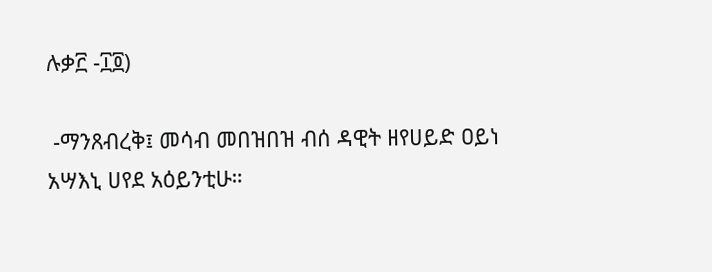ሉቃ፫ -፲፬)

 -ማንጸብረቅ፤ መሳብ መበዝበዝ ብሰ ዳዊት ዘየሀይድ ዐይነ አሣእኒ ሀየደ አዕይንቲሁ።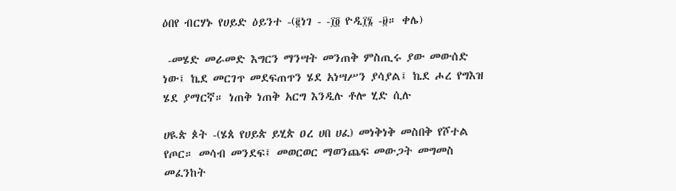ዕበየ ብርሃኑ የሀይድ ዕይንተ -(፪ነገ - -፲፬ ዮዲ፲፮ -፱። ቀሌ)

 -መሄድ መራመድ እግርን ማንሣት መንጠቅ ምስጢሩ ያው መውሰድ ነው፤ ኬደ መርገጥ መደፍጠጥን ሄደ አነሣሥን ያሳያል፤ ኬደ ሖረ የግእዝ ሄደ ያማርኛ። ነጠቅ ነጠቅ አርግ እንዲሉ ቶሎ ሂድ ሲሉ

ሀዪጵ ጶት -(ሄጰ የሀይጵ ይሂጵ ዐረ ሀበ ሀፈ) መነቅነቅ መስበቅ የሾተል የጦር። መሳብ መንደፍ፤ መወርወር ማወንጨፍ መውጋት መግመስ መፈንከት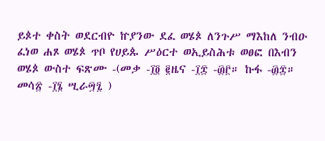ይጶተ ቀስት ወደርብዮ ኵያንው ደፈ ወሄጶ ለንጉሥ ማእከለ ንብዑ ፈነወ ሐጾ ወሄጶ ጥቦ የሀይጱ ሥዕርተ ወኢይስሕቱ ወፀፎ በእብን ወሄጶ ውስተ ፍጽሙ -(መቃ -፲፬ ፪ዜና -፲፰ -፴፫። ኩፋ -፴፰። መሳ፳ -፲፮ ሢራ፵፯ )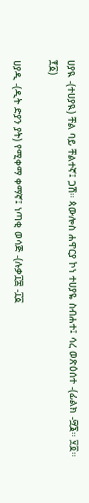ሀያዪ -(ተሀያዪ) ቸል ባይ ቸልተኛ፤ ጋሽ። ጳውሎስ ሐዋርያ ኮነ ተሀያዬ ስብሐተ፤ ሳረ ወጽዕሰተ -(ፊልክ -፵፮። ፶፬። ፻፩)

ሀያዲ -(ዲት ድያን ያት) የሚቀማ ቀማኛ፤ ነጣቂ ወሳጅ -(ሉቃ፲፰ -፲፩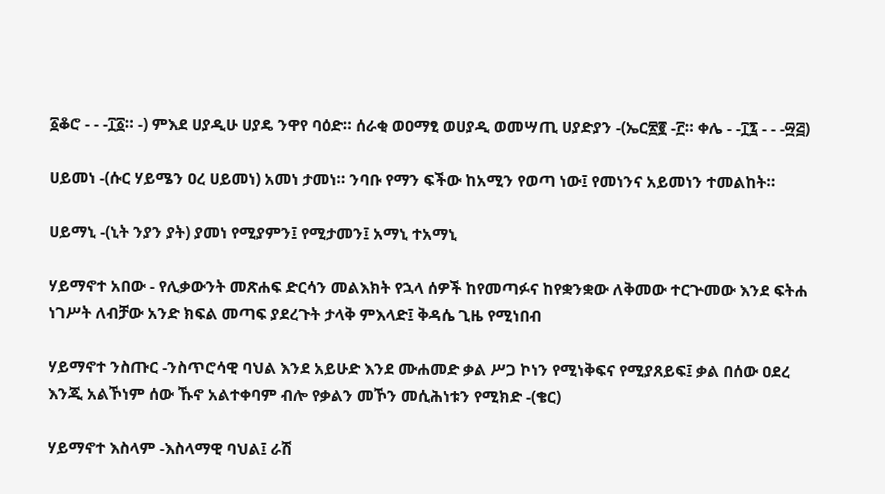፩ቆሮ - - -፲፩። -) ምእደ ሀያዲሁ ሀያዴ ንዋየ ባዕድ። ሰራቂ ወዐማፂ ወሀያዲ ወመሣጢ ሀያድያን -(ኤር፳፪ -፫። ቀሌ - -፲፯ - - -፵፭)

ሀይመነ -(ሱር ሃይሜን ዐረ ሀይመነ) አመነ ታመነ። ንባቡ የማን ፍችው ከአሚን የወጣ ነው፤ የመነንና አይመነን ተመልከት።

ሀይማኒ -(ኒት ንያን ያት) ያመነ የሚያምን፤ የሚታመን፤ አማኒ ተአማኒ

ሃይማኖተ አበው - የሊቃውንት መጽሐፍ ድርሳን መልእክት የኋላ ሰዎች ከየመጣፉና ከየቋንቋው ለቅመው ተርጕመው እንደ ፍትሐ ነገሥት ለብቻው አንድ ክፍል መጣፍ ያደረጉት ታላቅ ምእላድ፤ ቅዳሴ ጊዜ የሚነበብ

ሃይማኖተ ንስጡር -ንስጥሮሳዊ ባህል እንደ አይሁድ እንደ ሙሐመድ ቃል ሥጋ ኮነን የሚነቅፍና የሚያጸይፍ፤ ቃል በሰው ዐደረ እንጂ አልኾነም ሰው ኹኖ አልተቀባም ብሎ የቃልን መኾን መሲሕነቱን የሚክድ -(ቄር)

ሃይማኖተ እስላም -እስላማዊ ባህል፤ ራሽ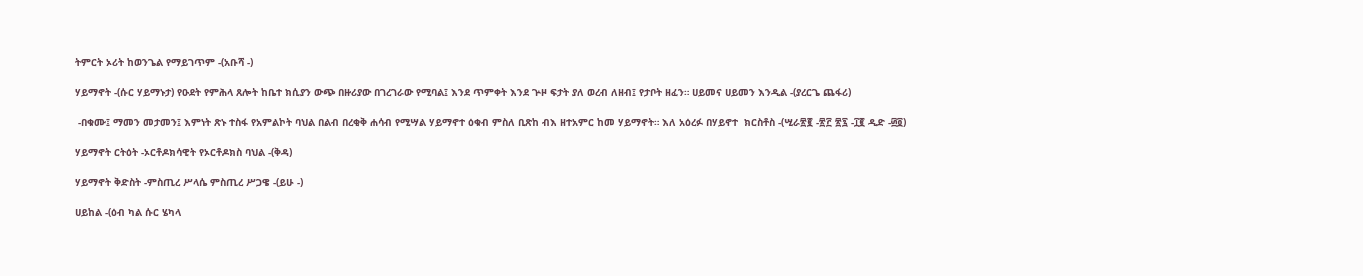ትምርት ኦሪት ከወንጌል የማይገጥም -(አቡሻ -)

ሃይማኖት -(ሱር ሃይማኑታ) የዑደት የምሕላ ጸሎት ከቤተ ክሲያን ውጭ በዙሪያው በገረገራው የሚባል፤ እንደ ጥምቀት እንደ ጕዞ ፍታት ያለ ወረብ ለዘብ፤ የታቦት ዘፈን። ሀይመና ሀይመን እንዲል -(ያረርጌ ጨፋሪ)

 -በቁሙ፤ ማመን መታመን፤ እምነት ጽኑ ተስፋ የአምልኮት ባህል በልብ በረቂቅ ሐሳብ የሚሣል ሃይማኖተ ዕቁብ ምስለ ቢጽከ ብእ ዘተአምር ከመ ሃይማኖት። እለ አዕረፉ በሃይኖተ  ክርስቶስ -(ሢራ፳፪ -፳፫ ፳፯ -፲፪ ዲድ -፴፬)

ሃይማኖት ርትዕት -ኦርቶዶክሳዊት የኦርቶዶክስ ባህል -(ቅዳ)

ሃይማኖት ቅድስት -ምስጢረ ሥላሴ ምስጢረ ሥጋዌ -(ይሁ -)

ሀይከል -(ዕብ ካል ሱር ሄካላ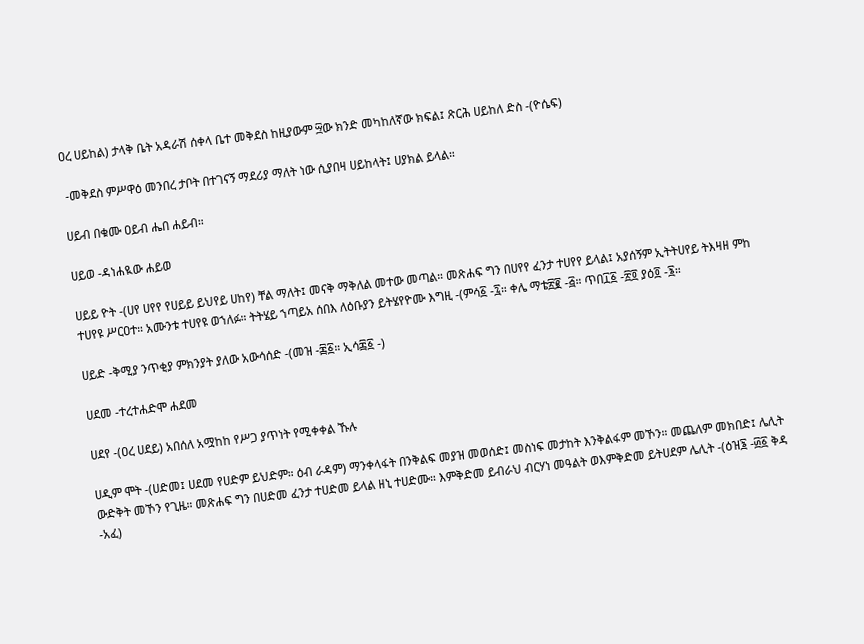ዐረ ሀይከል) ታላቅ ቤት አዳራሽ ሰቀላ ቤተ መቅደስ ከዚያውም ፵ው ክንድ መካከለኛው ክፍል፤ ጽርሕ ሀይከለ ድስ -(ዮሴፍ)

 -መቅደስ ምሥዋዕ መንበረ ታቦት በተገናኝ ማደሪያ ማለት ነው ሲያበዛ ሀይከላት፤ ሀያክል ይላል።

ሀይብ በቁሙ ዐይብ ሔበ ሐይብ።

ሀይወ -ዳነሐዪው ሐይወ

ሀይይ ዮት -(ሀየ ሀየየ የሀይይ ይህየይ ሀከየ) ቸል ማለት፤ መናቅ ማቅለል መተው መጣል። መጽሐፍ ግን በሀየየ ፈንታ ተሀየየ ይላል፤ አያሰኝም ኢትትሀየይ ትእዛዘ ምከ ተሀየዩ ሥርዐተ። አሙንቱ ተሀየዩ ወኀለፉ። ትትሄይ ኀጣይአ ሰበእ ለዕቡያን ይትሄየዮሙ እግዚ -(ምሳ፩ -፯። ቀሌ ማቴ፳፪ -፭። ጥበ፲፩ -፳፬ ያዕ፬ -፮።

ሀይድ -ቅሚያ ንጥቂያ ምክንያት ያለው አውሳሰድ -(መዝ -፷፩። ኢሳ፷፩ -)

ሀደመ -ተረተሐድሞ ሐደመ

ሀደየ -(ዐረ ሀደይ) አበሰለ አሟከከ የሥጋ ያጥነት የሚቀቀል ኹሉ

ሀዲም ሞት -(ሀድመ፤ ሀደመ የሀድም ይህድም። ዕብ ራዳም) ማንቀላፋት በንቅልፍ መያዝ መወሰድ፤ መስነፍ መታከት እንቅልፋም መኾን። መጨለም መክበድ፤ ሌሊት ውድቅት መኾን የጊዜ። መጽሐፍ ግን በሀድመ ፈንታ ተሀድመ ይላል ዘኒ ተሀድሙ። እምቅድመ ይብራህ ብርሃነ መዓልት ወእምቅድመ ይትሀደም ሌሊት -(ዕዝ፮ -፴፩ ቅዳ -አፈ)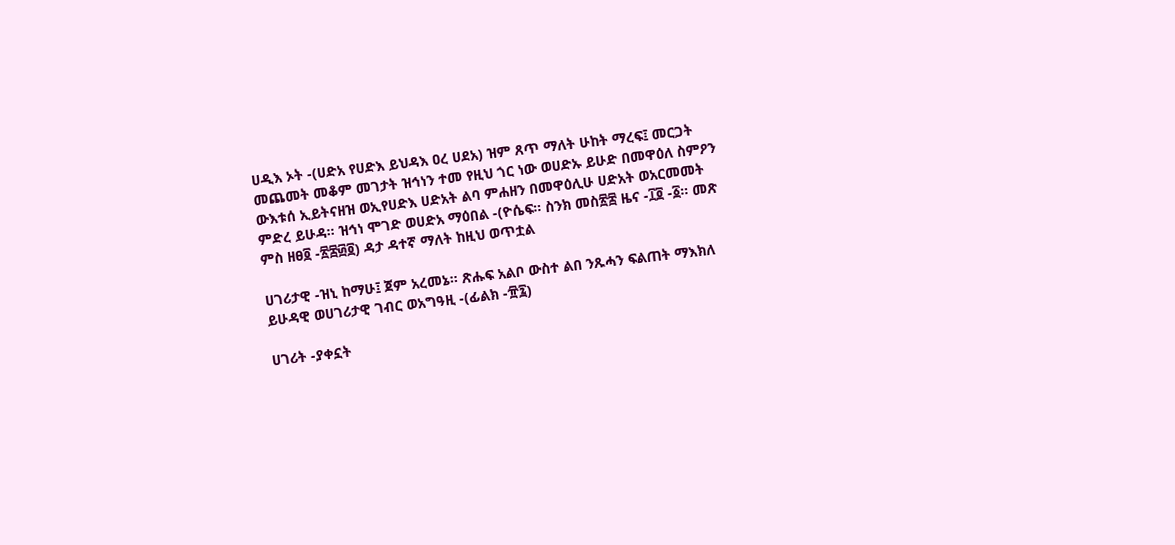ሀዲእ ኦት -(ሀድአ የሀድእ ይህዳእ ዐረ ሀደአ) ዝም ጸጥ ማለት ሁከት ማረፍ፤ መርጋት መጨመት መቆም መገታት ዝኅነን ተመ የዚህ ጎር ነው ወሀድኡ ይሁድ በመዋዕለ ስምዖን ውእቱሰ ኢይትናዘዝ ወኢየሀድእ ሀድአት ልባ ምሐዘን በመዋዕሊሁ ሀድአት ወአርመመት ምድረ ይሁዳ። ዝኅነ ሞገድ ወሀድአ ማዕበል -(ዮሴፍ። ስንክ መስ፳፰ ዜና -፲፬ -፩። መጽ ምስ ዘፀ፬ -፳፰፴፬) ዳታ ዳተኛ ማለት ከዚህ ወጥቷል

ሀገሪታዊ -ዝኒ ከማሁ፤ ጀም አረመኔ። ጽሑፍ አልቦ ውስተ ልበ ንጹሓን ፍልጠት ማእክለ ይሁዳዊ ወሀገሪታዊ ገብር ወአግዓዚ -(ፊልክ -፹፯)

ሀገሪት -ያቀኗት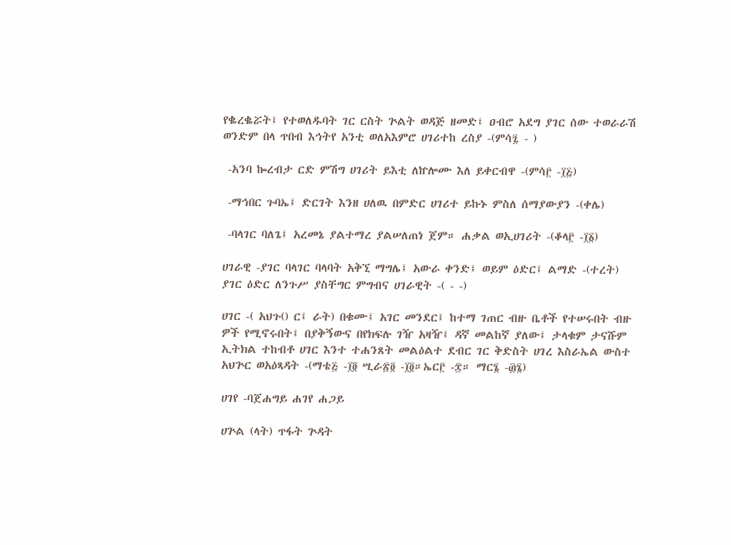የቈረቈሯት፤ የተወለዱባት ገር ርስት ጕልት ወዳጅ ዘመድ፤ ዐብሮ አደግ ያገር ሰው ተወራራሽ ወንድም በላ ጥበብ እኅትየ አንቲ ወለአእምሮ ሀገሪተከ ረስያ -(ምሳ፯ - )

 -አንባ ኰረብታ ርድ ምሽግ ሀገሪት ይእቲ ለኵሎሙ እለ ይቀርብዋ -(ምሳ፫ -፲፭)

 -ማኅበር ጉባኤ፤ ድርገት እንዘ ሀለዉ በምድር ሀገሪተ ይኩኑ ምስለ ሰማያውያን -(ቀሌ)

 -ባላገር ባለጌ፤ አረመኔ ያልተማረ ያልሠለጠነ ጀም። ሐቃል ወኢሀገሪት -(ቆላ፫ -፲፩)

ሀገራዊ -ያገር ባላገር ባላባት አቅኚ ማግሌ፤ አውራ ቀንድ፤ ወይም ዕድር፤ ልማድ -(ተረት) ያገር ዕድር ለንጉሥ ያስቸግር ምግብና ሀገራዊት -( - -)

ሀገር -( አህጉ() ር፤ ራት) በቁሙ፤ አገር መንደር፤ ከተማ ገጠር ብዙ ቤቶች የተሠሩበት ብዙ ዎች የሚኖሩበት፤ በያቅኝውና በየክፍሉ ገዥ አዛዥ፤ ዳኛ መልከኛ ያለው፤ ታላቁም ታናሹም ኢትክል ተከብቶ ሀገር እንተ ተሐንጸት መልዕልተ ደብር ገር ቅድስት ሀገረ እስራኤል ውስተ አህጕር ወአዕጻዳት -(ማቴ፭ -፲፬ ሢራ፳፬ -፲፬።ኤር፫ -፰። ማር፮ -፴፮)

ሀገየ -ባጀሐግይ ሐገየ ሐጋይ

ሀጕል (ላት) ጥፋት ጕዳት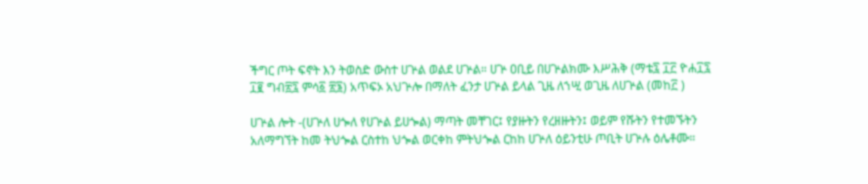ችግር ጦት ፍኖት እን ትወስድ ውስተ ሀጕል ወልደ ሀጕል። ሀጕ ዐቢይ በሀጕልክሙ እሥሕቅ (ማቴ፯ ፲፫ ዮሐ፲፯ ፲፪ ግብ፳፯ ምሳ፩ ፳፮) አጥፍኦ አህጕሎ በማለት ፈንታ ሀጕል ይላል ጊዜ ለኀሢ ወጊዜ ለሀጕል (መከ፫ )

ሀጕል ሎት -(ሀጕለ ሀጐለ የሀጕል ይሀጐል) ማጣት መቸገር፤ የያዙትን የረዘዙትን፤ ወይም የሹትን የተመኙትን አለማግኘት ከመ ትህጐል ርስተከ ህጐል ወርቀከ ምትህጐል ርከከ ሀጕለ ዕይንቲሁ ጦቢት ሀጕሉ ዕሌቶሙ።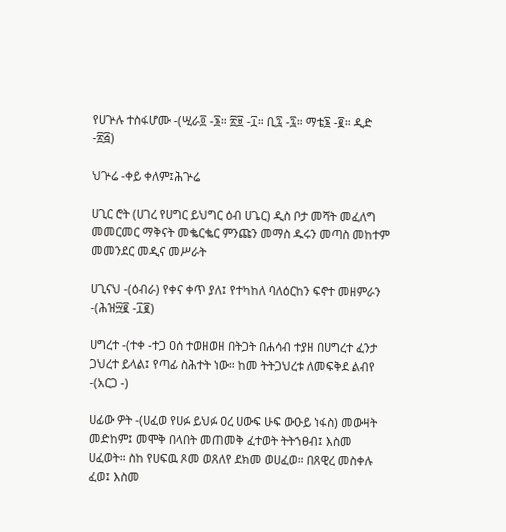የሀጕሉ ተስፋሆሙ -(ሢራ፬ -፮። ፳፱ -፲። ቢ፯ -፯። ማቴ፮ -፪። ዲድ -፳፭)

ህጕሬ -ቀይ ቀለም፤ሕጕሬ

ሀጊር ሮት (ሀገረ የሀግር ይህግር ዕብ ሀጌር) ዲስ ቦታ መሻት መፈለግ መመርመር ማቅናት መቈርቈር ምንጩን መማስ ዱሩን መጣስ መከተም መመንደር መዲና መሥራት

ሀጊናህ -(ዕብራ) የቀና ቀጥ ያለ፤ የተካከለ ባለዕርከን ፍኖተ መዘምራን -(ሕዝ፵፪ -፲፪)

ሀግረተ -(ተቀ -ተጋ ዐሰ ተወዘወዘ በትጋት በሐሳብ ተያዘ በሀግረተ ፈንታ ጋህረተ ይላል፤ የጣፊ ስሕተት ነው። ከመ ትትጋህረቱ ለመፍቅደ ልብየ -(አርጋ -)

ሀፊው ዎት -(ሀፈወ የሀፉ ይህፉ ዐረ ሀውፍ ሁፍ ውዑይ ነፋስ) መውዛት መድከም፤ መሞቅ በላበት መጠመቅ ፈተወት ትትኀፀብ፤ እስመ ሀፈወት። ስከ የሀፍዉ ጾመ ወጸለየ ደክመ ወሀፈወ። በጸዊረ መስቀሉ ፈወ፤ እስመ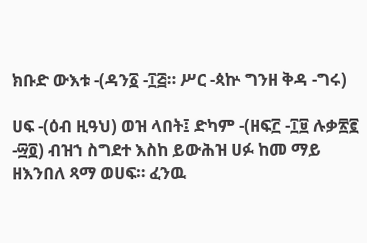ክቡድ ውእቱ -(ዳን፩ -፲፭። ሥር -ጳኵ ግንዘ ቅዳ -ግሩ)

ሀፍ -(ዕብ ዚዓህ) ወዝ ላበት፤ ድካም -(ዘፍ፫ -፲፱ ሉቃ፳፪ -፵፬) ብዝኀ ስግደተ እስከ ይውሕዝ ሀፉ ከመ ማይ ዘእንበለ ጻማ ወሀፍ። ፈንዉ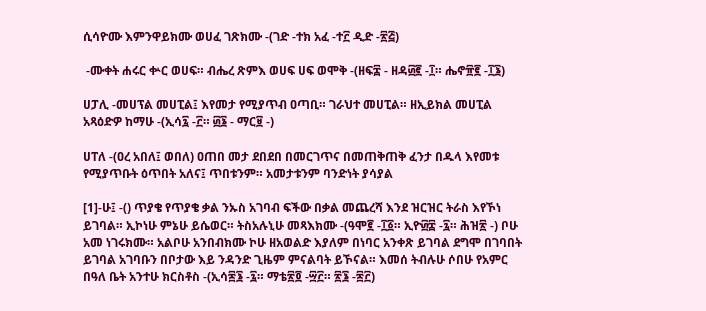ሲሳዮሙ እምንዋይክሙ ወሀፈ ገጽክሙ -(ገድ -ተክ አፈ -ተ፫ ዲድ -፳፭)

 -ሙቀት ሐሩር ቍር ወሀፍ። ብሔረ ጽምእ ወሀፍ ሀፍ ወሞቅ -(ዘፍ፰ - ዘዳ፴፪ -፲። ሔኖ፹፪ -፲፮)

ሀፓሊ -መሀፕል መሀፒል፤ እየመታ የሚያጥብ ዐጣቢ። ገራህተ መሀፒል። ዘኢይክል መሀፒል አጻዕድዎ ከማሁ -(ኢሳ፯ -፫። ፴፮ - ማር፱ -)

ሀፐለ -(ዐረ አበለ፤ ወበለ) ዐጠበ መታ ደበደበ በመርገጥና በመጠቅጠቅ ፈንታ በዱላ እየመቱ የሚያጥቡት ዕጥበት አለና፤ ጥበቱንም። አመታቱንም ባንድነት ያሳያል

[1]-ሁ፤ -() ጥያቄ የጥያቄ ቃል ንኡስ አገባብ ፍችው በቃል መጨረሻ እንደ ዝርዝር ትራስ እየኾነ ይገባል። ኢኮነሁ ምኔሁ ይሴወር። ትስአሉኒሁ መጻእክሙ -(ዓሞ፪ -፲፩። ኢዮ፴፰ -፯። ሕዝ፳ -) ቦሁ አመ ነገሩክሙ። አልቦሁ አንበብክሙ ኮሁ ዘአወልድ እያለም በነባር አንቀጽ ይገባል ደግሞ በገባበት ይገባል አገባቡን በቦታው እይ ንዳንድ ጊዜም ምናልባት ይኾናል። እመሰ ትብሉሁ ሶበሁ የአምር በዓለ ቤት አንተሁ ክርስቶስ -(ኢሳ፷፮ -፯። ማቴ፳፬ -፵፫። ፳፮ -፷፫)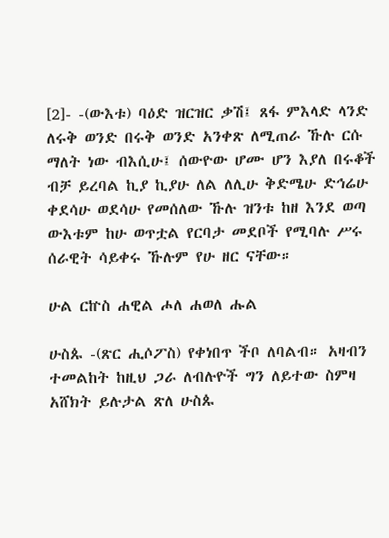[2]- -(ውእቱ) ባዕድ ዝርዝር ቃሽ፤ ጸፋ ምእላድ ላንድ ለሩቅ ወንድ በሩቅ ወንድ አንቀጽ ለሚጠራ ኹሉ ርሱ ማለት ነው ብእሲሁ፤ ሰውዮው ሆሙ ሆን እያለ በሩቆች ብቻ ይረባል ኪያ ኪያሁ ለል ለሊሁ ቅድሜሁ ድኅሬሁ ቀደሳሁ ወደሳሁ የመሰለው ኹሉ ዝንቱ ከዘ እንደ ወጣ ውእቱም ከሁ ወጥቷል የርባታ መደቦች የሚባሉ ሥሩ ሰራዊት ሳይቀሩ ኹሉም የሁ ዘር ናቸው።

ሁል ርኵስ ሐዊል ሖለ ሐወለ ሑል

ሁስጱ -(ጽር ሒሶፖስ) የቀነበጥ ችቦ ለባልብ። አዛብን ተመልከት ከዚህ ጋራ ለብሉዮች ግን ለይተው ስምዛ አሸክት ይሉታል ጽለ ሁስጱ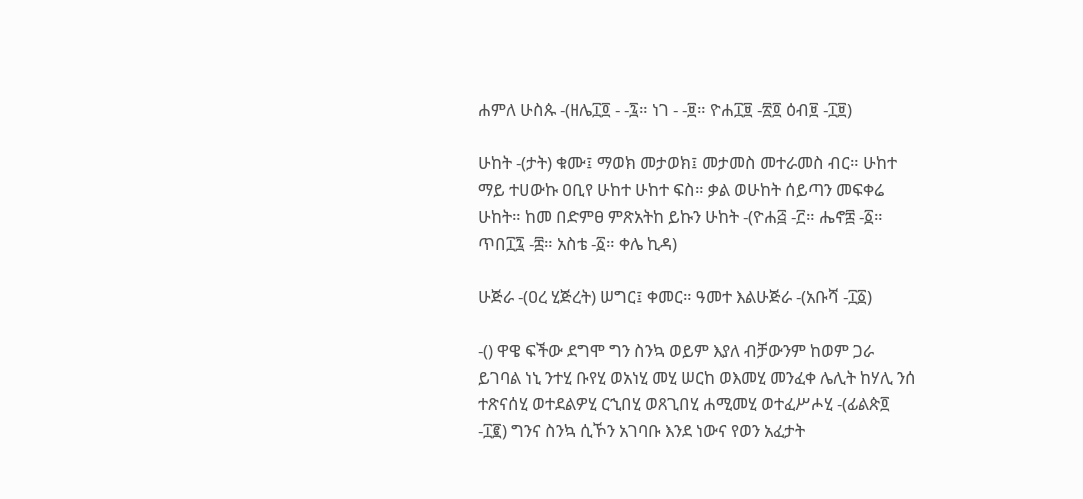ሐምለ ሁስጱ -(ዘሌ፲፬ - -፯። ነገ - -፱። ዮሐ፲፱ -፳፬ ዕብ፱ -፲፱)

ሁከት -(ታት) ቁሙ፤ ማወክ መታወክ፤ መታመስ መተራመስ ብር። ሁከተ ማይ ተሀውኩ ዐቢየ ሁከተ ሁከተ ፍስ። ቃል ወሁከት ሰይጣን መፍቀሬ ሁከት። ከመ በድምፀ ምጽአትከ ይኩን ሁከት -(ዮሐ፭ -፫። ሔኖ፰ -፩። ጥበ፲፯ -፰። አስቴ -፩። ቀሌ ኪዳ)

ሁጅራ -(ዐረ ሂጅረት) ሠግር፤ ቀመር። ዓመተ እልሁጅራ -(አቡሻ -፲፩)

-() ዋዌ ፍችው ደግሞ ግን ስንኳ ወይም እያለ ብቻውንም ከወም ጋራ ይገባል ነኒ ንተሂ ቡየሂ ወአነሂ መሂ ሠርከ ወእመሂ መንፈቀ ሌሊት ከሃሊ ንሰ ተጽናሰሂ ወተደልዎሂ ርኂበሂ ወጸጊበሂ ሐሚመሂ ወተፈሥሖሂ -(ፊልጵ፬ -፲፪) ግንና ስንኳ ሲኾን አገባቡ እንደ ነውና የወን አፈታት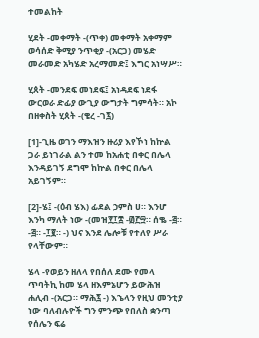ተመልከት

ሂደት -መቀማት -(ጥቀ) መቀማት አቀማም ወሳሰድ ቅሚያ ንጥቂያ -(አርጋ) መሄድ መራመድ አካሄድ አረማመድ፤ እግር አነሣሥ።

ሂጰት -መንደፍ መነደፍ፤ አነዳደፍ ነደፋ ውርወራ ድፊያ ውጊያ ውግታት ግምሳት። አኮ በዘቀስት ሂጰት -(ቄረ -ገ፯)

[1]-ጊዜ ወገን ማእዝን ዙሪያ እየኾነ ከኵል ጋራ ይነገራል ልን ተመ ከአሐቲ በቀር በሌላ እንዳይገኝ ደግሞ ከኵል በቀር በሌላ አይገኝም።

[2]-ሄ፤ -(ዕብ ሄእ) ፊደል ኃምስ ሀ። እንሆ እንካ ማለት ነው -(መዝ፻፲፰ -፴፫፵። ሰቈ -፭። -፭። -፲፪። -) ህና እንደ ሌሎቹ የተለየ ሥራ የላቸውም።

ሄላ -የወይን ዘለላ የበሰለ ደሙ የመላ ጥባትኪ ከመ ሄላ ዘእምኔሆን ይውሕዝ ሐሊብ -(አርጋ። ማሕ፯ -) እኄላን የዚህ መንቲያ ነው ባለብሉዮች ግን ምንጭ የበለስ ቋንጣ የሰሌን ፍሬ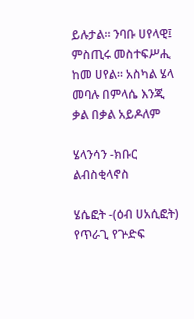ይሉታል። ንባቡ ሀየላዊ፤ ምስጢሩ መስተፍሥሒ ከመ ሀየል። አስካል ሄላ መባሉ በምላሴ እንጂ ቃል በቃል አይዶለም

ሄላንሳን -ክቡር ልብስቂላኖስ

ሄሴፎት -(ዕብ ሀአሲፎት) የጥራጊ የጕድፍ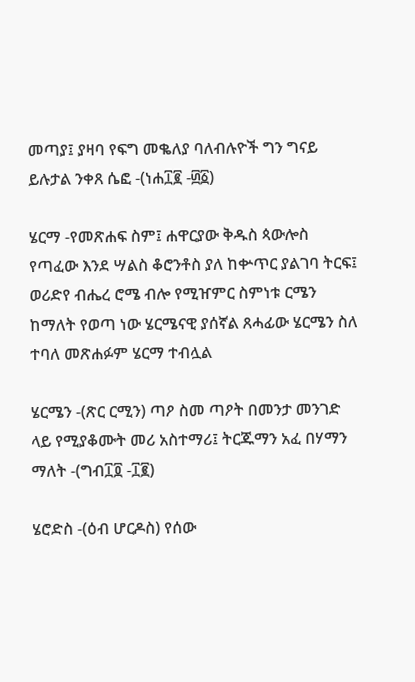መጣያ፤ ያዛባ የፍግ መቈለያ ባለብሉዮች ግን ግናይ ይሉታል ንቀጸ ሴፎ -(ነሐ፲፪ -፴፩)

ሄርማ -የመጽሐፍ ስም፤ ሐዋርያው ቅዱስ ጳውሎስ የጣፈው እንደ ሣልስ ቆሮንቶስ ያለ ከቍጥር ያልገባ ትርፍ፤ ወሪድየ ብሔረ ሮሜ ብሎ የሚዠምር ስምነቱ ርሜን ከማለት የወጣ ነው ሄርሜናዊ ያሰኛል ጸሓፊው ሄርሜን ስለ ተባለ መጽሐፉም ሄርማ ተብሏል

ሄርሜን -(ጽር ርሚን) ጣዖ ስመ ጣዖት በመንታ መንገድ ላይ የሚያቆሙት መሪ አስተማሪ፤ ትርጁማን አፈ በሃማን ማለት -(ግብ፲፬ -፲፪)

ሄሮድስ -(ዕብ ሆርዶስ) የሰው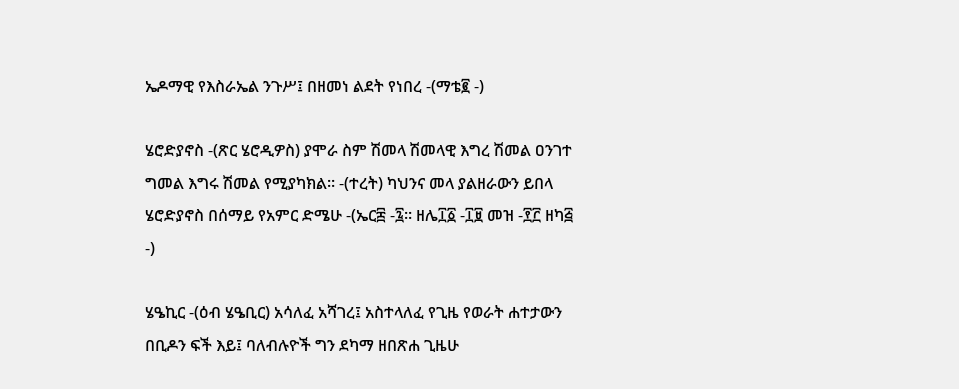ኤዶማዊ የእስራኤል ንጉሥ፤ በዘመነ ልደት የነበረ -(ማቴ፪ -)

ሄሮድያኖስ -(ጽር ሄሮዲዎስ) ያሞራ ስም ሽመላ ሽመላዊ እግረ ሽመል ዐንገተ ግመል እግሩ ሽመል የሚያካክል። -(ተረት) ካህንና መላ ያልዘራውን ይበላ ሄሮድያኖስ በሰማይ የአምር ድሜሁ -(ኤር፰ -፯። ዘሌ፲፩ -፲፱ መዝ -፻፫ ዘካ፭ -)

ሄዔኪር -(ዕብ ሄዔቢር) አሳለፈ አሻገረ፤ አስተላለፈ የጊዜ የወራት ሐተታውን በቢዶን ፍች እይ፤ ባለብሉዮች ግን ደካማ ዘበጽሐ ጊዜሁ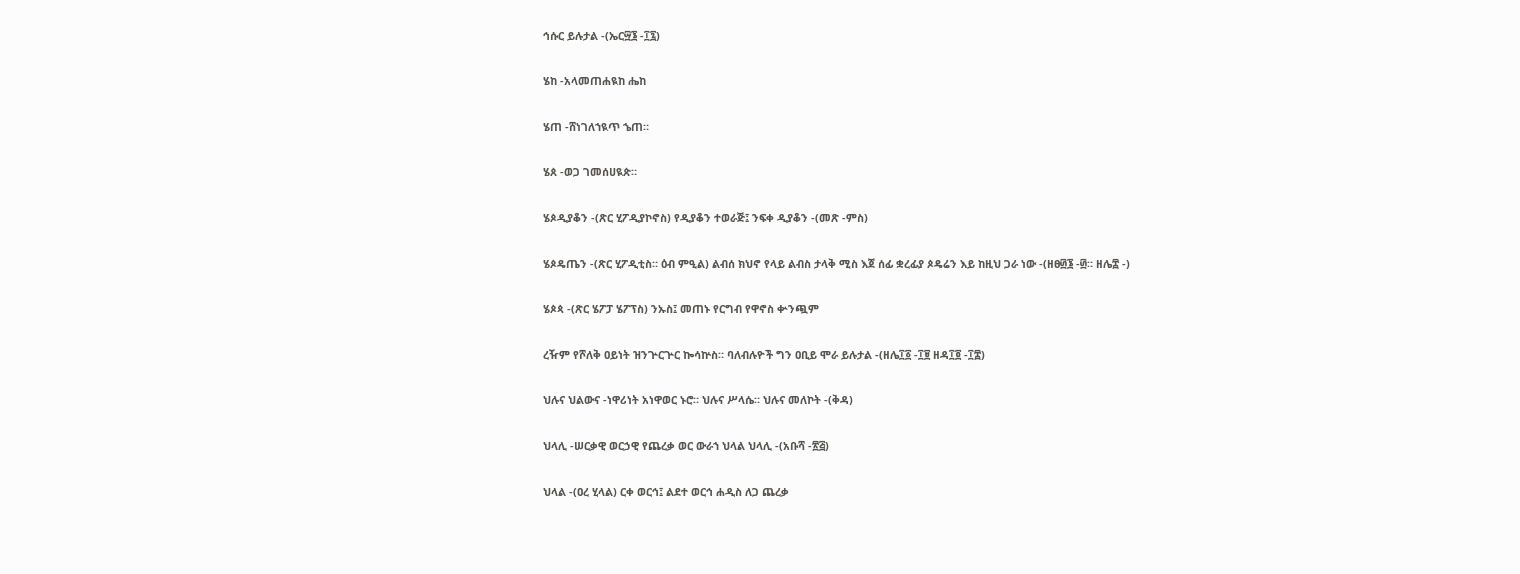ኅሱር ይሉታል -(ኤር፵፮ -፲፯)

ሄከ -አላመጠሐዪከ ሔከ

ሄጠ -ሸነገለኀዪጥ ኄጠ።

ሄጰ -ወጋ ገመሰሀዪጵ።

ሄጶዲያቆን -(ጽር ሂፖዲያኮኖስ) የዲያቆን ተወራጅ፤ ንፍቀ ዲያቆን -(መጽ -ምስ)

ሄጶዴጤን -(ጽር ሂፖዲቲስ። ዕብ ምዒል) ልብሰ ክህኖ የላይ ልብስ ታላቅ ሚስ እጀ ሰፊ ቋረፊያ ጶዴሬን እይ ከዚህ ጋራ ነው -(ዘፀ፴፮ -፴። ዘሌ፰ -)

ሄጶጳ -(ጽር ሄፖፓ ሄፖፕስ) ንኡስ፤ መጠኑ የርግብ የዋኖስ ቍንጯም

ረዥም የሾለቅ ዐይነት ዝንጕርጕር ኰሳኵስ። ባለብሉዮች ግን ዐቢይ ሞራ ይሉታል -(ዘሌ፲፩ -፲፱ ዘዳ፲፬ -፲፰)

ህሉና ህልውና -ነዋሪነት አነዋወር ኑሮ። ህሉና ሥላሴ። ህሉና መለኮት -(ቅዳ)

ህላሊ -ሠርቃዊ ወርኃዊ የጨረቃ ወር ውራኀ ህላል ህላሊ -(አቡሻ -፳፭)

ህላል -(ዐረ ሂላል) ርቀ ወርኅ፤ ልደተ ወርኅ ሐዲስ ለጋ ጨረቃ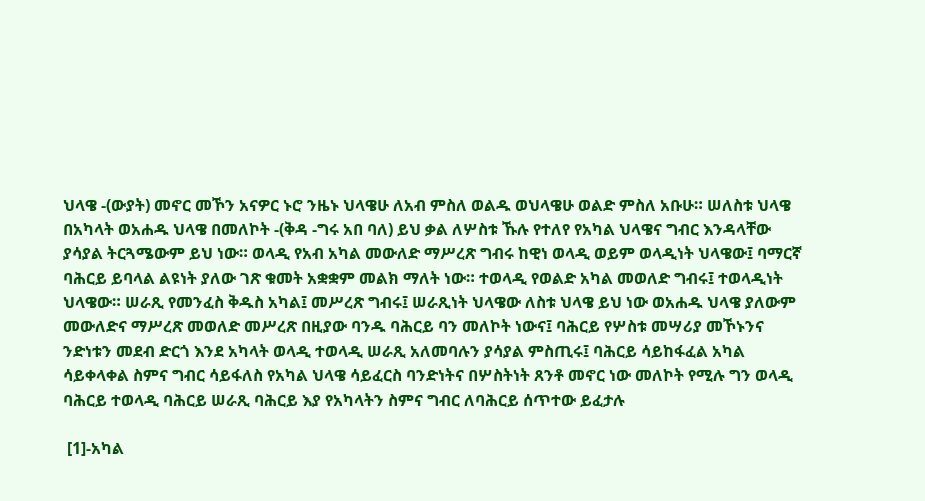ህላዌ -(ውያት) መኖር መኾን አናዎር ኑሮ ንዜኑ ህላዌሁ ለአብ ምስለ ወልዱ ወህላዌሁ ወልድ ምስለ አቡሁ። ሠለስቱ ህላዌ በአካላት ወአሐዱ ህላዌ በመለኮት -(ቅዳ -ግሩ አበ ባለ) ይህ ቃል ለሦስቱ ኹሉ የተለየ የአካል ህላዌና ግብር እንዳላቸው ያሳያል ትርጓሜውም ይህ ነው። ወላዲ የአብ አካል መውለድ ማሥረጽ ግብሩ ከዊነ ወላዲ ወይም ወላዲነት ህላዌው፤ ባማርኛ ባሕርይ ይባላል ልዩነት ያለው ገጽ ቁመት አቋቋም መልክ ማለት ነው። ተወላዲ የወልድ አካል መወለድ ግብሩ፤ ተወላዲነት ህላዌው። ሠራጺ የመንፈስ ቅዱስ አካል፤ መሥረጽ ግብሩ፤ ሠራጺነት ህላዌው ለስቱ ህላዌ ይህ ነው ወአሐዱ ህላዌ ያለውም መውለድና ማሥረጽ መወለድ መሥረጽ በዚያው ባንዱ ባሕርይ ባን መለኮት ነውና፤ ባሕርይ የሦስቱ መሣሪያ መኾኑንና ንድነቱን መደብ ድርጎ እንደ አካላት ወላዲ ተወላዲ ሠራጺ አለመባሉን ያሳያል ምስጢሩ፤ ባሕርይ ሳይከፋፈል አካል ሳይቀላቀል ስምና ግብር ሳይፋለስ የአካል ህላዌ ሳይፈርስ ባንድነትና በሦስትነት ጸንቶ መኖር ነው መለኮት የሚሉ ግን ወላዲ ባሕርይ ተወላዲ ባሕርይ ሠራጺ ባሕርይ እያ የአካላትን ስምና ግብር ለባሕርይ ሰጥተው ይፈታሉ

 [1]-አካል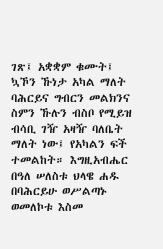ገጽ፤ አቋቋም ቁሙት፤ ኳኾን ኹነታ አካል ማለት ባሕርይና ግብርን መልክንና ስምን ኹሉን ብስቦ የሚይዝ ብሳቢ ገዥ አዛዥ ባለቤት ማለት ነው፤ የአካልን ፍች ተመልከት። እግዚአብሔር በዓለ ሠለስቱ ህላዌ ሐዱ በባሕርይሁ ወሥልጣኑ ወመለኮቱ እስመ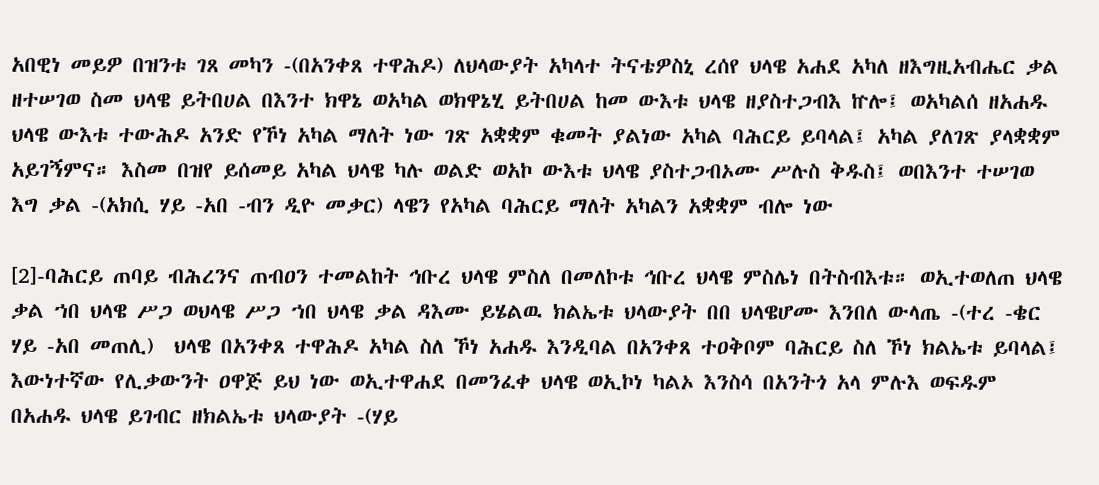አበዊነ መይዎ በዝንቱ ገጸ መካን -(በአንቀጸ ተዋሕዶ) ለህላውያት አካላተ ትናቴዎስኒ ረሰየ ህላዌ አሐደ አካለ ዘእግዚአብሔር ቃል ዘተሠገወ ስመ ህላዌ ይትበሀል በእንተ ክዋኔ ወአካል ወክዋኔሂ ይትበሀል ከመ ውእቱ ህላዌ ዘያስተጋብእ ኵሎ፤ ወአካልሰ ዘአሐዱ ህላዌ ውእቱ ተውሕዶ አንድ የኾነ አካል ማለት ነው ገጽ አቋቋም ቁመት ያልነው አካል ባሕርይ ይባላል፤ አካል ያለገጽ ያላቋቋም አይገኝምና። እስመ በዝየ ይሰመይ አካል ህላዌ ካሉ ወልድ ወአኮ ውእቱ ህላዌ ያስተጋብኦሙ ሥሉስ ቅዱስ፤ ወበእንተ ተሠገወ እግ ቃል -(አክሲ ሃይ -አበ -ብን ዲዮ መቃር) ላዌን የአካል ባሕርይ ማለት አካልን አቋቋም ብሎ ነው

[2]-ባሕርይ ጠባይ ብሕረንና ጠብዐን ተመልከት ኅቡረ ህላዌ ምስለ በመለኮቱ ኅቡረ ህላዌ ምስሌነ በትስብእቱ። ወኢተወለጠ ህላዌ ቃል ኀበ ህላዌ ሥጋ ወህላዌ ሥጋ ኀበ ህላዌ ቃል ዳእሙ ይሄልዉ ክልኤቱ ህላውያት በበ ህላዌሆሙ እንበለ ውላጤ -(ተረ -ቄር ሃይ -አበ መጠሊ)  ህላዌ በአንቀጸ ተዋሕዶ አካል ስለ ኾነ አሐዱ እንዲባል በአንቀጸ ተዐቅቦም ባሕርይ ስለ ኾነ ክልኤቱ ይባላል፤ እውነተኛው የሊቃውንት ዐዋጅ ይህ ነው ወኢተዋሐደ በመንፈቀ ህላዌ ወኢኮነ ካልኦ እንስሳ በአንትጎ አላ ምሉእ ወፍዱም በአሐዱ ህላዌ ይገብር ዘክልኤቱ ህላውያት -(ሃይ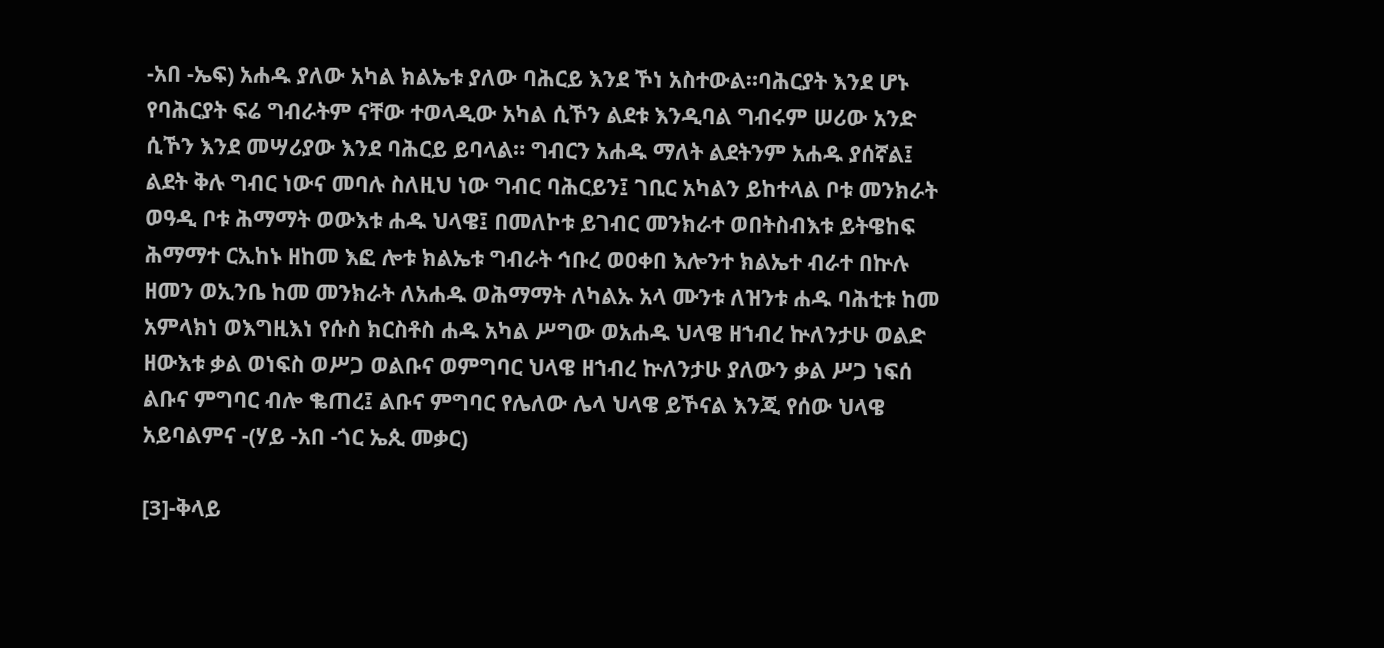-አበ -ኤፍ) አሐዱ ያለው አካል ክልኤቱ ያለው ባሕርይ እንደ ኾነ አስተውል።ባሕርያት እንደ ሆኑ የባሕርያት ፍሬ ግብራትም ናቸው ተወላዲው አካል ሲኾን ልደቱ እንዲባል ግብሩም ሠሪው አንድ ሲኾን እንደ መሣሪያው እንደ ባሕርይ ይባላል። ግብርን አሐዱ ማለት ልደትንም አሐዱ ያሰኛል፤ ልደት ቅሉ ግብር ነውና መባሉ ስለዚህ ነው ግብር ባሕርይን፤ ገቢር አካልን ይከተላል ቦቱ መንክራት ወዓዲ ቦቱ ሕማማት ወውእቱ ሐዱ ህላዌ፤ በመለኮቱ ይገብር መንክራተ ወበትስብእቱ ይትዌከፍ ሕማማተ ርኢከኑ ዘከመ እፎ ሎቱ ክልኤቱ ግብራት ኅቡረ ወዐቀበ እሎንተ ክልኤተ ብራተ በኵሉ ዘመን ወኢንቤ ከመ መንክራት ለአሐዱ ወሕማማት ለካልኡ አላ ሙንቱ ለዝንቱ ሐዱ ባሕቲቱ ከመ አምላክነ ወእግዚእነ የሱስ ክርስቶስ ሐዱ አካል ሥግው ወአሐዱ ህላዌ ዘኀብረ ኵለንታሁ ወልድ ዘውእቱ ቃል ወነፍስ ወሥጋ ወልቡና ወምግባር ህላዌ ዘኀብረ ኵለንታሁ ያለውን ቃል ሥጋ ነፍሰ ልቡና ምግባር ብሎ ቈጠረ፤ ልቡና ምግባር የሌለው ሌላ ህላዌ ይኾናል እንጂ የሰው ህላዌ አይባልምና -(ሃይ -አበ -ጎር ኤጲ መቃር)

[3]-ቅላይ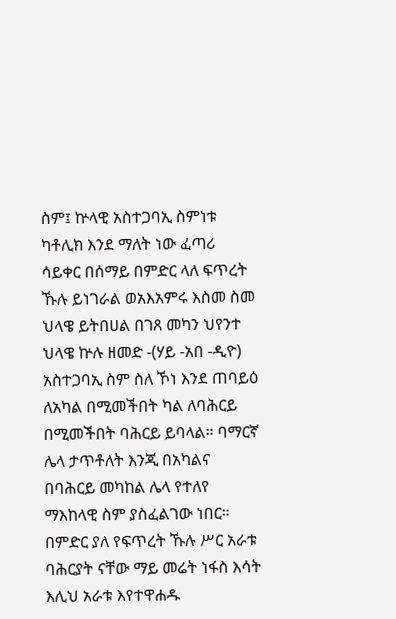ስም፤ ኵላዊ አስተጋባኢ ስምነቱ ካቶሊክ እንደ ማለት ነው ፈጣሪ ሳይቀር በሰማይ በምድር ላለ ፍጥረት ኹሉ ይነገራል ወአእአምሩ እስመ ስመ ህላዌ ይትበሀል በገጸ መካን ህየንተ ህላዌ ኵሉ ዘመድ -(ሃይ -አበ -ዲዮ) አስተጋባኢ ስም ስለ ኾነ እንደ ጠባይዕ ለአካል በሚመችበት ካል ለባሕርይ በሚመችበት ባሕርይ ይባላል። ባማርኛ ሌላ ታጥቶለት እንጂ በአካልና በባሕርይ መካከል ሌላ የተለየ ማእከላዊ ስም ያስፈልገው ነበር። በምድር ያለ የፍጥረት ኹሉ ሥር አራቱ ባሕርያት ናቸው ማይ መሬት ነፋስ እሳት እሊህ አራቱ እየተዋሐዱ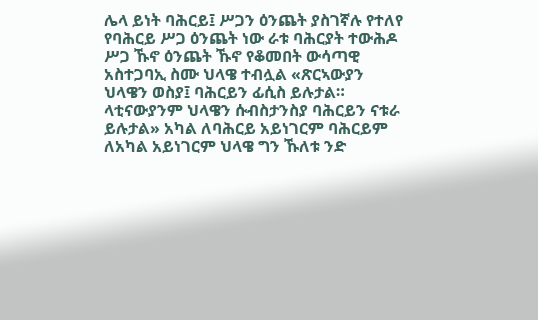ሌላ ይነት ባሕርይ፤ ሥጋን ዕንጨት ያስገኛሉ የተለየ የባሕርይ ሥጋ ዕንጨት ነው ራቱ ባሕርያት ተውሕዶ ሥጋ ኹኖ ዕንጨት ኹኖ የቆመበት ውሳጣዊ አስተጋባኢ ስሙ ህላዌ ተብሏል «ጽርኣውያን ህላዌን ወስያ፤ ባሕርይን ፊሲስ ይሉታል። ላቲናውያንም ህላዌን ሱብስታንስያ ባሕርይን ናቱራ ይሉታል» አካል ለባሕርይ አይነገርም ባሕርይም ለአካል አይነገርም ህላዌ ግን ኹለቱ ንድ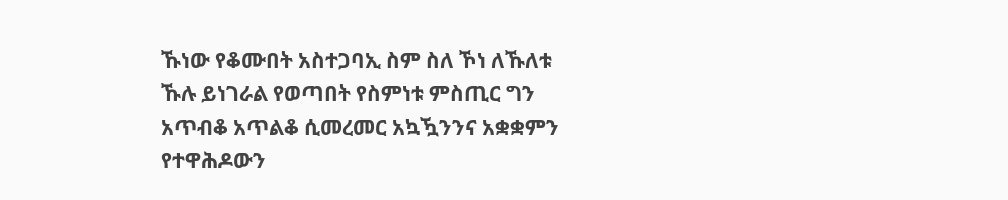ኹነው የቆሙበት አስተጋባኢ ስም ስለ ኾነ ለኹለቱ ኹሉ ይነገራል የወጣበት የስምነቱ ምስጢር ግን አጥብቆ አጥልቆ ሲመረመር አኳዃንንና አቋቋምን የተዋሕዶውን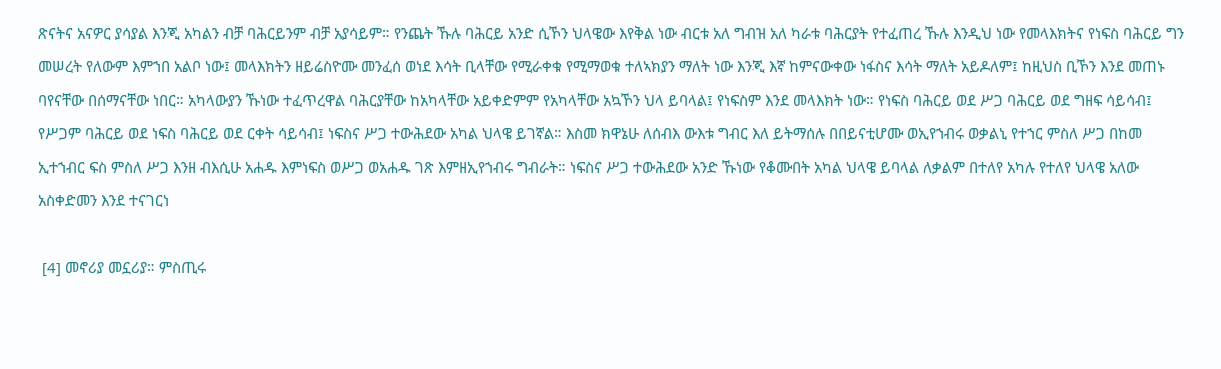ጽናትና አናዎር ያሳያል እንጂ አካልን ብቻ ባሕርይንም ብቻ አያሳይም። የንጨት ኹሉ ባሕርይ አንድ ሲኾን ህላዌው እየቅል ነው ብርቱ አለ ግብዝ አለ ካራቱ ባሕርያት የተፈጠረ ኹሉ እንዲህ ነው የመላእክትና የነፍስ ባሕርይ ግን መሠረት የለውም እምኀበ አልቦ ነው፤ መላእክትን ዘይሬስዮሙ መንፈሰ ወነደ እሳት ቢላቸው የሚራቀቁ የሚማወቁ ተለኣክያን ማለት ነው እንጂ እኛ ከምናውቀው ነፋስና እሳት ማለት አይዶለም፤ ከዚህስ ቢኾን እንደ መጠኑ ባየናቸው በሰማናቸው ነበር። አካላውያን ኹነው ተፈጥረዋል ባሕርያቸው ከአካላቸው አይቀድምም የአካላቸው አኳኾን ህላ ይባላል፤ የነፍስም እንደ መላእክት ነው። የነፍስ ባሕርይ ወደ ሥጋ ባሕርይ ወደ ግዘፍ ሳይሳብ፤ የሥጋም ባሕርይ ወደ ነፍስ ባሕርይ ወደ ርቀት ሳይሳብ፤ ነፍስና ሥጋ ተውሕደው አካል ህላዌ ይገኛል። እስመ ክዋኔሁ ለሰብእ ውእቱ ግብር እለ ይትማሰሉ በበይናቲሆሙ ወኢየኀብሩ ወቃልኒ የተኀር ምስለ ሥጋ በከመ ኢተኀብር ፍስ ምስለ ሥጋ እንዘ ብእሲሁ አሐዱ እምነፍስ ወሥጋ ወአሐዱ ገጽ እምዘኢየኀብሩ ግብራት። ነፍስና ሥጋ ተውሕደው አንድ ኹነው የቆሙበት አካል ህላዌ ይባላል ለቃልም በተለየ አካሉ የተለየ ህላዌ አለው አስቀድመን እንደ ተናገርነ

 [4] መኖሪያ መኗሪያ። ምስጢሩ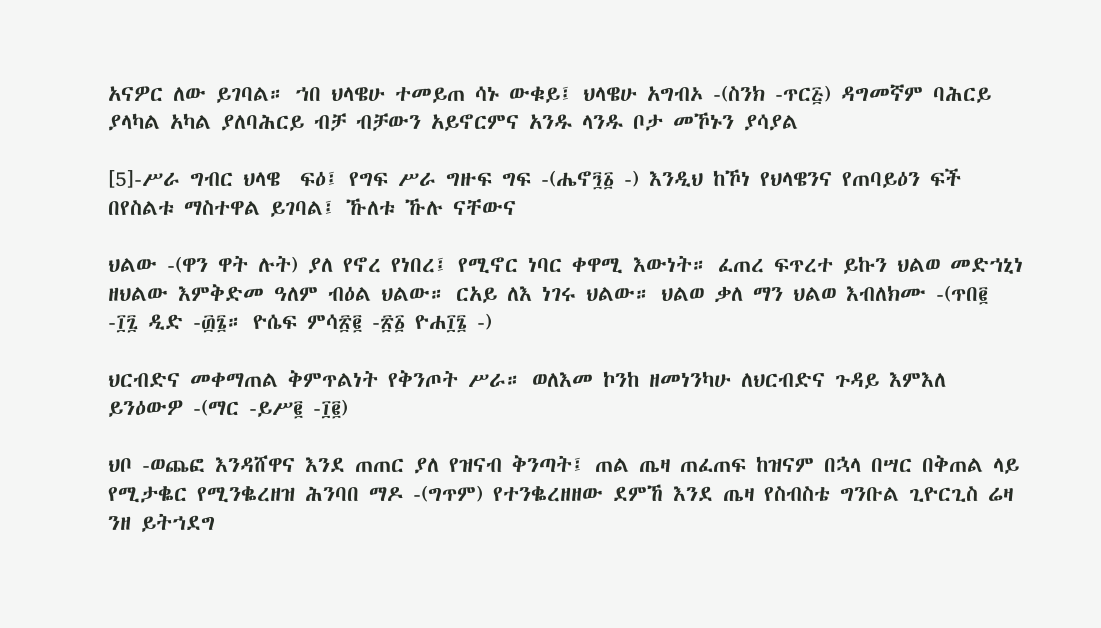አናዎር ለው ይገባል። ኀበ ህላዌሁ ተመይጠ ሳኑ ውቁይ፤ ህላዌሁ አግብኦ -(ስንክ -ጥር፭) ዳግመኛም ባሕርይ ያላካል አካል ያለባሕርይ ብቻ ብቻውን አይኖርምና አንዱ ላንዱ ቦታ መኾኑን ያሳያል

[5]-ሥራ ግብር ህላዌ  ፍዕ፤ የግፍ ሥራ ግዙፍ ግፍ -(ሔኖ፺፩ -) እንዲህ ከኾነ የህላዌንና የጠባይዕን ፍች በየስልቱ ማስተዋል ይገባል፤ ኹለቱ ኹሉ ናቸውና

ህልው -(ዋን ዋት ሉት) ያለ የኖረ የነበረ፤ የሚኖር ነባር ቀዋሚ እውነት። ፈጠረ ፍጥረተ ይኩን ህልወ መድኀኒነ ዘህልው እምቅድመ ዓለም ብዕል ህልው። ርአይ ለእ ነገሩ ህልው። ህልወ ቃለ ማን ህልወ እብለክሙ -(ጥበ፪ -፲፯ ዲድ -፴፮። ዮሴፍ ምሳ፳፪ -፳፩ ዮሐ፲፮ -)

ህርብድና መቀማጠል ቅምጥልነት የቅንጦት ሥራ። ወለእመ ኮንከ ዘመነንካሁ ለህርብድና ጉዳይ እምእለ ይንዕውዎ -(ማር -ይሥ፪ -፲፪)

ህቦ -ወጨፎ እንዳሸዋና እንደ ጠጠር ያለ የዝናብ ቅንጣት፤ ጠል ጤዛ ጠፈጠፍ ከዝናም በኋላ በሣር በቅጠል ላይ የሚታቈር የሚንቈረዘዝ ሕንባበ ማዶ -(ግጥም) የተንቈረዘዘው ደምኸ እንደ ጤዛ የስብስቴ ግንቡል ጊዮርጊስ ሬዛ ንዘ ይትኀደግ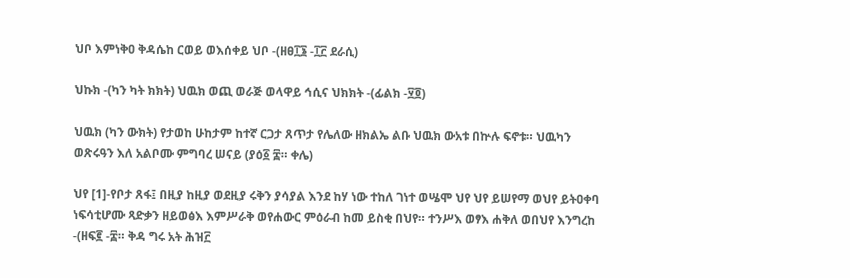ህቦ እምነቅዐ ቅዳሴከ ርወይ ወእሰቀይ ህቦ -(ዘፀ፲፮ -፲፫ ደራሲ)

ህኩክ -(ካን ካት ክክት) ህዉክ ወጪ ወራጅ ወላዋይ ኅሲና ህክክት -(ፊልክ -፶፬)

ህዉክ (ካን ውክት) የታወከ ሁከታም ከተኛ ርጋታ ጸጥታ የሌለው ዘክልኤ ልቡ ህዉክ ውአቱ በኵሉ ፍኖቱ። ህዉካን ወጽሩዓን እለ አልቦሙ ምግባረ ሠናይ (ያዕ፩ ፰። ቀሌ)

ህየ [1]-የቦታ ጸፋ፤ በዚያ ከዚያ ወደዚያ ሩቅን ያሳያል እንደ ከሃ ነው ተከለ ገነተ ወሤሞ ህየ ህየ ይሠየማ ወህየ ይትዐቀባ ነፍሳቲሆሙ ጻድቃን ዘይወፅእ እምሥራቅ ወየሐውር ምዕራብ ከመ ይስቂ በህየ። ተንሥእ ወፃእ ሐቅለ ወበህየ እንግረከ -(ዘፍ፪ -፰። ቅዳ ግሩ አት ሕዝ፫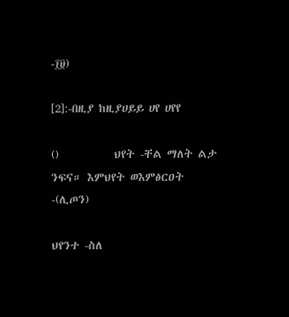-፲፱)

[2]:-በዚያ ከዚያሀይይ ሀየ ሀየየ

()           ህየት -ቸል ማለት ልታ ንፍና። እምህየት ወእምፅርዐት -(ሊጦን)

ህየንተ -ስለ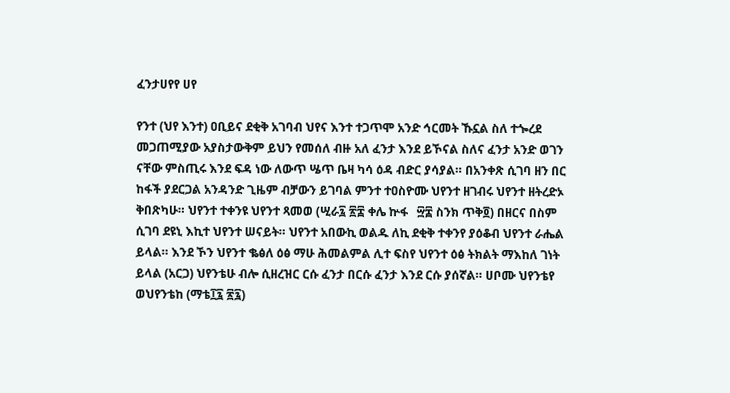ፈንታሀየየ ሀየ

የንተ (ህየ እንተ) ዐቢይና ደቂቅ አገባብ ህየና እንተ ተጋጥሞ አንድ ኅርመት ኹኗል ስለ ተጐረደ መጋጠሚያው አያስታውቅም ይህን የመሰለ ብዙ አለ ፈንታ እንደ ይኾናል ስለና ፈንታ አንድ ወገን ናቸው ምስጢሩ እንደ ፍዳ ነው ለውጥ ሤጥ ቤዛ ካሳ ዕዳ ብድር ያሳያል። በአንቀጽ ሲገባ ዘን በር ከፋች ያደርጋል አንዳንድ ጊዜም ብቻውን ይገባል ምንተ ተዐስዮሙ ህየንተ ዘገብሩ ህየንተ ዘትረድኦ ቅበጽካሁ። ህየንተ ተቀንዩ ህየንተ ጻመወ (ሢራ፯ ፳፰ ቀሌ ኵፋ   ፵፰ ስንክ ጥቅ፬) በዘርና በስም ሲገባ ደዩኒ እኪተ ህየንተ ሠናይት። ህየንተ አበውኪ ወልዱ ለኪ ደቂቅ ተቀንየ ያዕቆብ ህየንተ ራሔል ይላል። እንደ ኾን ህየንተ ቈፅለ ዕፅ ማሁ ሕመልምል ሊተ ፍስየ ህየንተ ዕፅ ትክልት ማእከለ ገነት ይላል (አርጋ) ህየንቴሁ ብሎ ሲዘረዝር ርሱ ፈንታ በርሱ ፈንታ እንደ ርሱ ያሰኛል። ሀቦሙ ህየንቴየ ወህየንቴከ (ማቴ፲፯ ፳፯)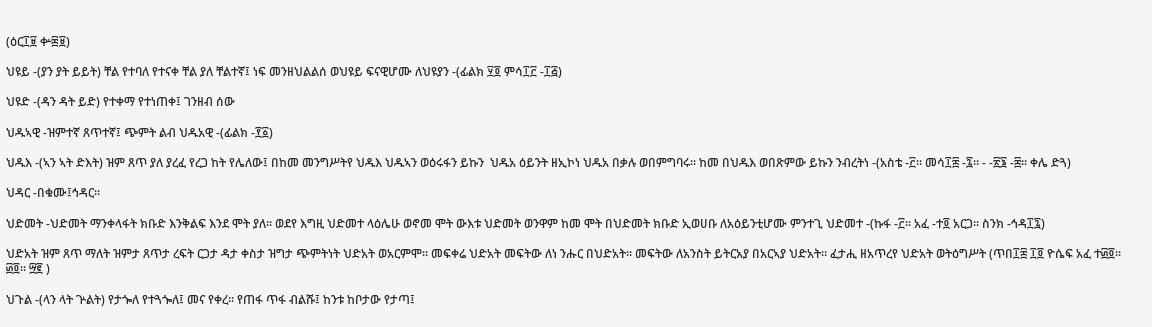(ዕር፲፱ ቍ፷፱)

ህዩይ -(ያን ያት ይይት) ቸል የተባለ የተናቀ ቸል ያለ ቸልተኛ፤ ነፍ መንዘህልልሰ ወህዩይ ፍናዊሆሙ ለህዩያን -(ፊልክ ፶፬ ምሳ፲፫ -፲፭)

ህዩድ -(ዳን ዳት ይድ) የተቀማ የተነጠቀ፤ ገንዘብ ሰው

ህዱኣዊ -ዝምተኛ ጸጥተኛ፤ ጭምት ልብ ህዱአዊ -(ፊልክ -፻፩)

ህዱእ -(ኣን ኣት ድእት) ዝም ጸጥ ያለ ያረፈ የረጋ ከት የሌለው፤ በከመ መንግሥትየ ህዱእ ህዱኣን ወዕሩፋን ይኩን  ህዱአ ዕይንት ዘኢኮነ ህዱአ በቃሉ ወበምግባሩ። ከመ በህዱእ ወበጽምው ይኩን ንብረትነ -(አስቴ -፫። መሳ፲፰ -፯። - -፳፮ -፰። ቀሌ ድጓ)

ህዳር -በቁሙ፤ኅዳር።

ህድመት -ህድመት ማንቀላፋት ክቡድ እንቅልፍ እንደ ሞት ያለ። ወደየ እግዚ ህድመተ ላዕሌሁ ወኖመ ሞት ውእቱ ህድመት ወንዋም ከመ ሞት በህድመት ክቡድ ኢወሀቡ ለአዕይንቲሆሙ ምንተጊ ህድመተ -(ኩፋ -፫። አፈ -ተ፬ አርጋ። ስንክ -ኅዳ፲፯)

ህድአት ዝም ጸጥ ማለት ዝምታ ጸጥታ ረፍት ርጋታ ዳታ ቀስታ ዝግታ ጭምትነት ህድአት ወአርምሞ። መፍቀሬ ህድአት መፍትው ለነ ንሑር በህድአት። መፍትው ለአንስት ይትርአያ በአርኣያ ህድአት። ፈታሒ ዘአጥረየ ህድአት ወትዕግሥት (ጥበ፲፰ ፲፬ ዮሴፍ አፈ ተ፴፬።  ፴፬። ፵፪ )

ህጉል -(ላን ላት ጕልት) የታጐለ የተጓጐለ፤ መና የቀረ። የጠፋ ጥፋ ብልሹ፤ ከንቱ ከቦታው የታጣ፤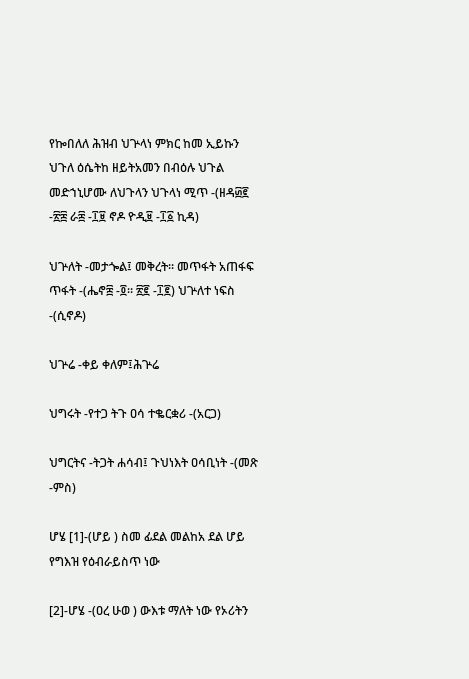የኰበለለ ሕዝብ ህጕላነ ምክር ከመ ኢይኩን ህጉለ ዕሴትከ ዘይትአመን በብዕሉ ህጉል መድኀኒሆሙ ለህጉላን ህጉላነ ሚጥ -(ዘዳ፴፪ -፳፰ ራ፰ -፲፱ ኖዶ ዮዲ፱ -፲፩ ኪዳ)

ህጕለት -መታጐል፤ መቅረት። መጥፋት አጠፋፍ ጥፋት -(ሔኖ፰ -፬። ፳፪ -፲፪) ህጕለተ ነፍስ -(ሲኖዶ)

ህጕሬ -ቀይ ቀለም፤ሕጕሬ

ህግሩት -የተጋ ትጉ ዐሳ ተቈርቋሪ -(አርጋ)

ህግርትና -ትጋት ሐሳብ፤ ጉህነእት ዐሳቢነት -(መጽ -ምስ)

ሆሄ [1]-(ሆይ ) ስመ ፊደል መልከአ ደል ሆይ የግእዝ የዕብራይስጥ ነው

[2]-ሆሄ -(ዐረ ሁወ ) ውእቱ ማለት ነው የኦሪትን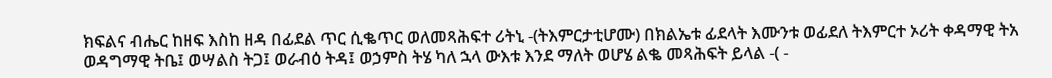ክፍልና ብሔር ከዘፍ እስከ ዘዳ በፊደል ጥር ሲቈጥር ወለመጻሕፍተ ሪትኒ -(ትእምርታቲሆሙ) በክልኤቱ ፊደላት እሙንቱ ወፊደለ ትእምርተ ኦሪት ቀዳማዊ ትአ ወዳግማዊ ትቤ፤ ወሣልስ ትጋ፤ ወራብዕ ትዳ፤ ወኃምስ ትሄ ካለ ኋላ ውእቱ እንደ ማለት ወሆሄ ልቈ መጻሕፍት ይላል -( -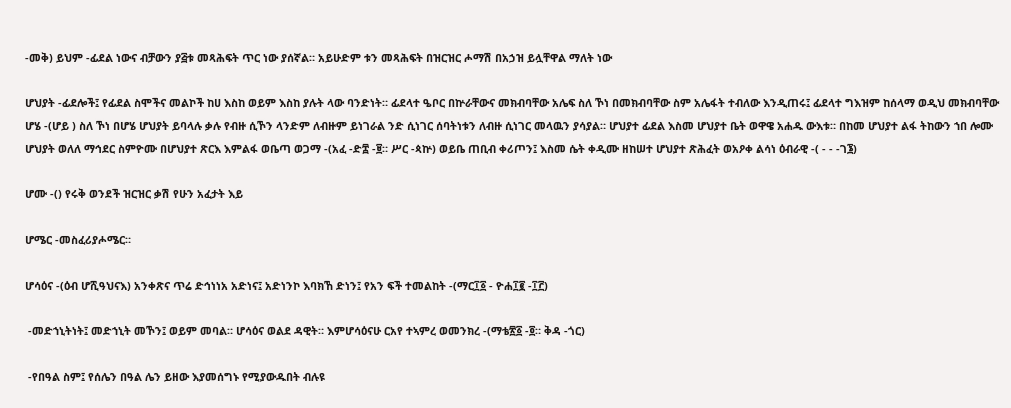-መቅ) ይህም -ፊደል ነውና ብቻውን ያ፭ቱ መጻሕፍት ጥር ነው ያሰኛል። አይሁድም ቱን መጻሕፍት በዝርዝር ሖማሽ በአኃዝ ይሏቸዋል ማለት ነው

ሆህያት -ፊደሎች፤ የፊደል ስሞችና መልኮች ከሀ እስከ ወይም እስከ ያሉት ላው ባንድነት። ፊደላተ ዔቦር በኵራቸውና መክብባቸው አሌፍ ስለ ኾነ በመክብባቸው ስም አሌፋት ተብለው እንዲጠሩ፤ ፊደላተ ግእዝም ከሰላማ ወዲህ መክብባቸው ሆሄ -(ሆይ ) ስለ ኾነ በሆሄ ሆህያት ይባላሉ ቃሉ የብዙ ሲኾን ላንድም ለብዙም ይነገራል ንድ ሲነገር ሰባትነቱን ለብዙ ሲነገር መላዉን ያሳያል። ሆህያተ ፊደል እስመ ሆህያተ ቤት ወዋዌ አሐዱ ውእቱ። በከመ ሆህያተ ልፋ ትከውን ኀበ ሎሙ ሆህያት ወለለ ማኅደር ስምዮሙ በሆህያተ ጽርእ እምልፋ ወቤጣ ወጋማ -(አፈ -ድ፰ -፱። ሥር -ጳኵ) ወይቤ ጠቢብ ቀሪጦን፤ እስመ ሴት ቀዲሙ ዘከሠተ ሆህያተ ጽሕፈት ወአዖቀ ልሳነ ዕብራዊ -( - - -ገ፮)

ሆሙ -() የሩቅ ወንደች ዝርዝር ቃሽ የሁን አፈታት እይ

ሆሜር -መስፈሪያሖሜር።

ሆሳዕና -(ዕብ ሆሺዓህናእ) አንቀጽና ጥሬ ድኅነነአ አድነና፤ አድነንኮ እባክኸ ድነን፤ የአን ፍች ተመልከት -(ማር፲፩ - ዮሐ፲፪ -፲፫)

 -መድኀኒትነት፤ መድኀኒት መኾን፤ ወይም መባል። ሆሳዕና ወልደ ዳዊት። እምሆሳዕናሁ ርአየ ተኣምረ ወመንክረ -(ማቴ፳፩ -፬። ቅዳ -ጎር)

 -የበዓል ስም፤ የሰሌን በዓል ሌን ይዘው እያመሰግኑ የሚያውዱበት ብሉዩ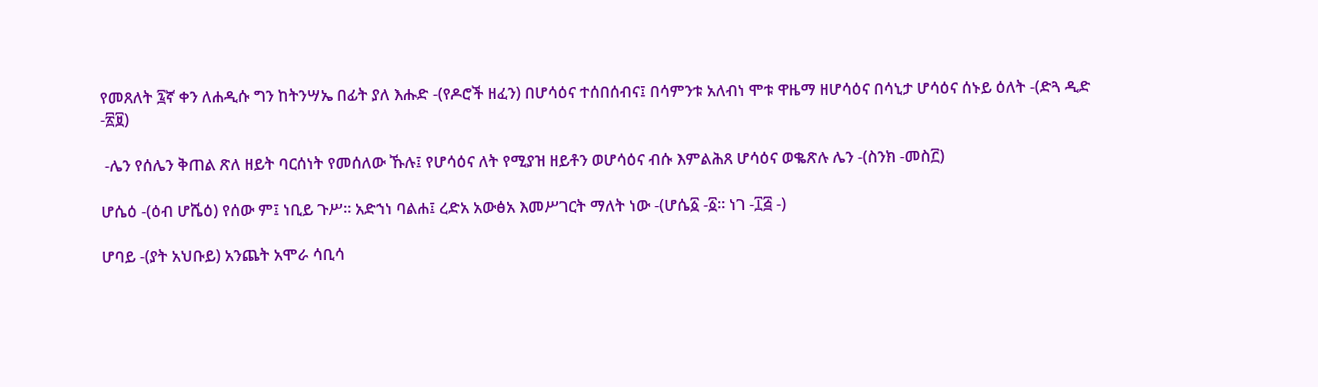የመጸለት ፯ኛ ቀን ለሐዲሱ ግን ከትንሣኤ በፊት ያለ እሑድ -(የዶሮች ዘፈን) በሆሳዕና ተሰበሰብና፤ በሳምንቱ አለብነ ሞቱ ዋዜማ ዘሆሳዕና በሳኒታ ሆሳዕና ሰኑይ ዕለት -(ድጓ ዲድ -፳፱)

 -ሌን የሰሌን ቅጠል ጽለ ዘይት ባርሰነት የመሰለው ኹሉ፤ የሆሳዕና ለት የሚያዝ ዘይቶን ወሆሳዕና ብሱ እምልሕጸ ሆሳዕና ወቈጽሉ ሌን -(ስንክ -መስ፫)

ሆሴዕ -(ዕብ ሆሼዕ) የሰው ም፤ ነቢይ ጉሥ። አድኀነ ባልሐ፤ ረድአ አውፅአ እመሥገርት ማለት ነው -(ሆሴ፩ -፩። ነገ -፲፭ -)

ሆባይ -(ያት አህቡይ) አንጨት አሞራ ሳቢሳ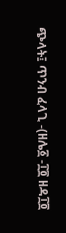ጭላት፤ ጥንብ ፈላጊ -(ዘሌ፩ -፲፬ ዘዳ፲፬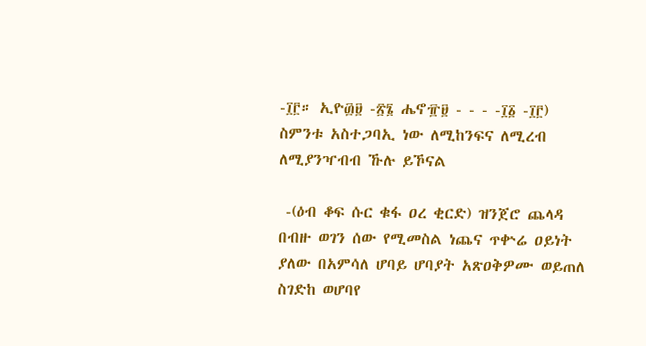-፲፫። ኢዮ፴፱ -፳፮ ሔኖ፹፱ - - - -፲፩ -፲፫) ስምንቱ አስተጋባኢ ነው ለሚከንፍና ለሚረብ ለሚያንዣብብ ኹሉ ይኾናል

 -(ዕብ ቆፍ ሱር ቁፋ ዐረ ቂርድ) ዝንጀሮ ጨላዳ በብዙ ወገን ሰው የሚመስል ነጨና ጥቍሬ ዐይነት ያለው በአምሳለ ሆባይ ሆባያት አጽዐቅዎሙ ወይጠለ ስገድከ ወሆባየ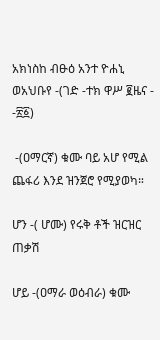አክነስከ ብፁዕ አንተ ዮሐኒ ወአህቡየ -(ገድ -ተክ ዋሥ ፪ዜና - -፳፩)

 -(ዐማርኛ) ቁሙ ባይ አሆ የሚል ጨፋሪ እንደ ዝንጀሮ የሚያወካ።

ሆን -( ሆሙ) የሩቅ ቶች ዝርዝር ጠቃሽ

ሆይ -(ዐማራ ወዕብራ) ቁሙ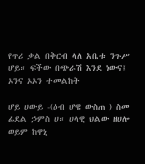የጥሪ ቃል በቅርብ ላለ አቤቱ ንጉሥ ሆይ። ፍችው በጭራሽ እንደ ነውና፤ ኦንና ኦኦን ተመልከት

ሆይ ሀውይ -(ዕብ ሆዌ ውስጠ ) ስመ ፊደል ኃምስ ሀ። ሀላዊ ህልው ዘሀሎ ወይም ከዋኒ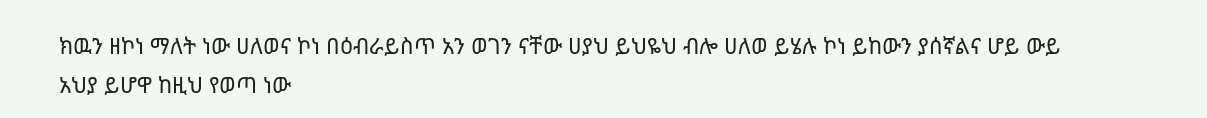ክዉን ዘኮነ ማለት ነው ሀለወና ኮነ በዕብራይስጥ አን ወገን ናቸው ሀያህ ይህዬህ ብሎ ሀለወ ይሄሉ ኮነ ይከውን ያሰኛልና ሆይ ውይ አህያ ይሆዋ ከዚህ የወጣ ነው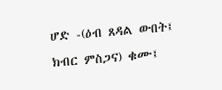ሆድ -(ዕብ ጸዳል ውበት፤ ክብር ምስጋና) ቁሙ፤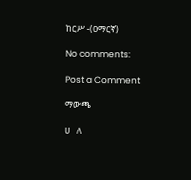ከርሥ -(ዐማርኛ)

No comments:

Post a Comment

ማውጫ

ሀ   ለ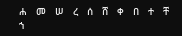ሐ   መ   ሠ   ረ   ሰ   ሸ   ቀ   በ   ተ   ቸ   ኀ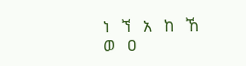ነ   ኘ   አ   ከ   ኸ   ወ   ዐ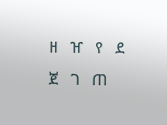ዘ   ዠ   የ   ደ   ጀ   ገ   ጠ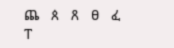ጨ   ጰ   ጸ   ፀ   ፈ   ፐ